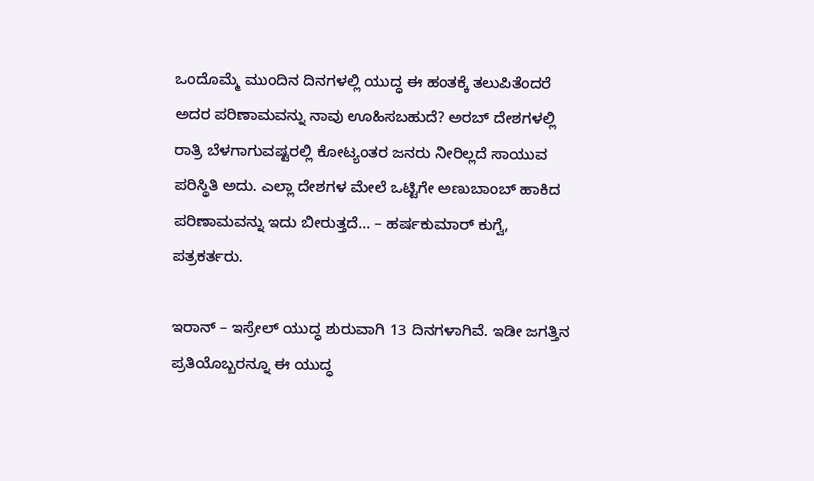ಒಂದೊಮ್ಮೆ ಮುಂದಿನ ದಿನಗಳಲ್ಲಿ ಯುದ್ಧ ಈ ಹಂತಕ್ಕೆ ತಲುಪಿತೆಂದರೆ ಅದರ ಪರಿಣಾಮವನ್ನು ನಾವು ಊಹಿಸಬಹುದೆ? ಅರಬ್ ದೇಶಗಳಲ್ಲಿ ರಾತ್ರಿ ಬೆಳಗಾಗುವಷ್ಟರಲ್ಲಿ ಕೋಟ್ಯಂತರ ಜನರು ನೀರಿಲ್ಲದೆ ಸಾಯುವ ಪರಿಸ್ಥಿತಿ ಅದು. ಎಲ್ಲಾ ದೇಶಗಳ ಮೇಲೆ ಒಟ್ಟಿಗೇ ಅಣುಬಾಂಬ್ ಹಾಕಿದ ಪರಿಣಾಮವನ್ನು ಇದು ಬೀರುತ್ತದೆ… – ಹರ್ಷಕುಮಾರ್ ಕುಗ್ವೆ, ಪತ್ರಕರ್ತರು.

ಇರಾನ್ – ಇಸ್ರೇಲ್ ಯುದ್ಧ ಶುರುವಾಗಿ 13 ದಿನಗಳಾಗಿವೆ. ಇಡೀ ಜಗತ್ತಿನ ಪ್ರತಿಯೊಬ್ಬರನ್ನೂ ಈ ಯುದ್ಧ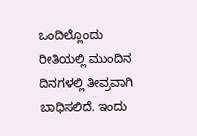ಒಂದಿಲ್ಲೊಂದು ರೀತಿಯಲ್ಲಿ ಮುಂದಿನ ದಿನಗಳಲ್ಲಿ ತೀವ್ರವಾಗಿ ಬಾಧಿಸಲಿದೆ. ಇಂದು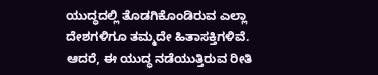ಯುದ್ಧದಲ್ಲಿ ತೊಡಗಿಕೊಂಡಿರುವ ಎಲ್ಲಾ ದೇಶಗಳಿಗೂ ತಮ್ಮದೇ ಹಿತಾಸಕ್ತಿಗಳಿವೆ. ಆದರೆ, ಈ ಯುದ್ಧ ನಡೆಯುತ್ತಿರುವ ರೀತಿ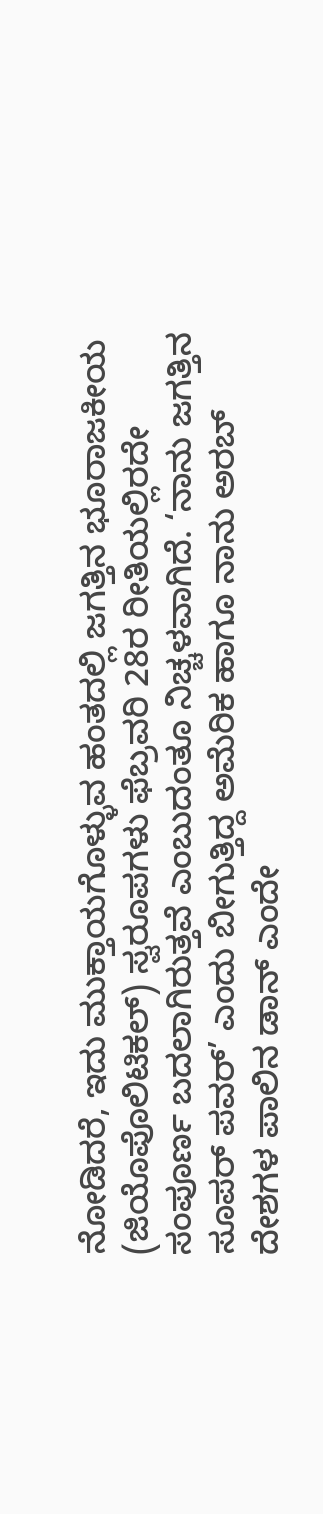ನೋಡಿದರೆ, ಇದು ಮುಕ್ತಾಯಗೊಳ್ಳುವ ಹಂತದಲ್ಲಿ ಜಗತ್ತಿನ ಭೂರಾಜಕೀಯ (ಜಿಯೊಪೊಲಿಟಿಕಲ್) ಸ್ವರೂಪಗಳು ಫೆಬ್ರವರಿ 28ರ ರೀತಿಯಲ್ಲಿರದೇ ಸಂಪೂರ್ಣ ಬದಲಾಗಿರುತ್ತವೆ ಎಂಬುದಂತೂ ನಿಚ್ಚಳವಾಗಿದೆ. ‘ನಾನು ಜಗತ್ತಿನ ಸೂಪರ್ ಪವರ್’ ಎಂದು ಬೀಗುತ್ತಿದ್ದ ಅಮೆರಿಕ ಹಾಗೂ ನಾನು ಅರಬ್ ದೇಶಗಳ ಪಾಲಿನ ಡಾನ್ ಎಂದೇ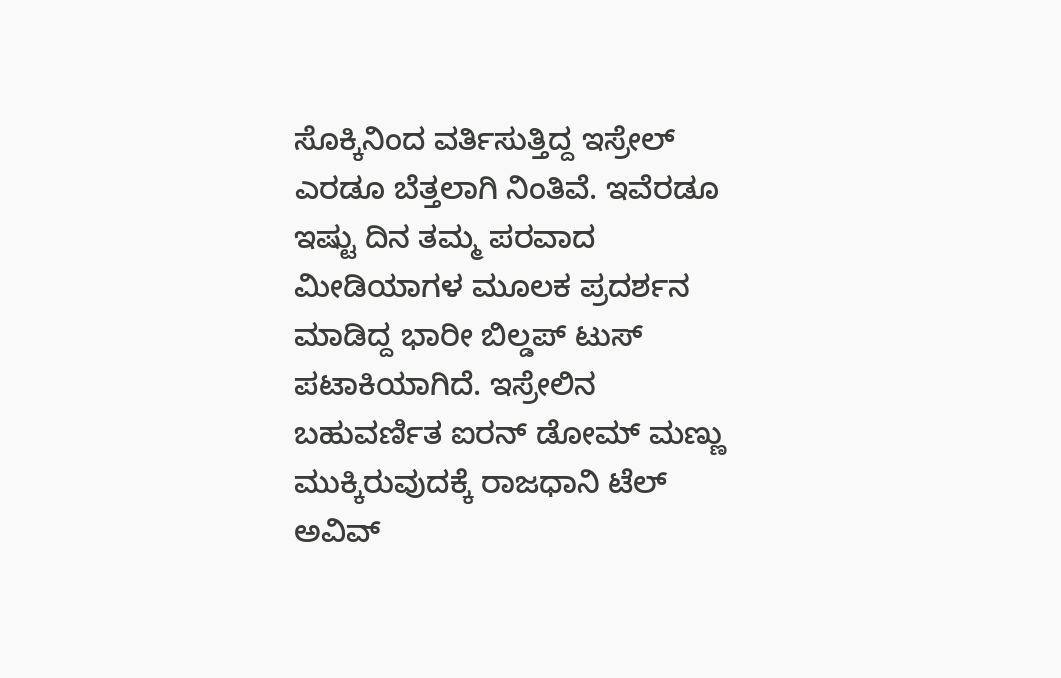ಸೊಕ್ಕಿನಿಂದ ವರ್ತಿಸುತ್ತಿದ್ದ ಇಸ್ರೇಲ್ ಎರಡೂ ಬೆತ್ತಲಾಗಿ ನಿಂತಿವೆ. ಇವೆರಡೂ ಇಷ್ಟು ದಿನ ತಮ್ಮ ಪರವಾದ ಮೀಡಿಯಾಗಳ ಮೂಲಕ ಪ್ರದರ್ಶನ ಮಾಡಿದ್ದ ಭಾರೀ ಬಿಲ್ಡಪ್ ಟುಸ್ ಪಟಾಕಿಯಾಗಿದೆ. ಇಸ್ರೇಲಿನ ಬಹುವರ್ಣಿತ ಐರನ್ ಡೋಮ್ ಮಣ್ಣು ಮುಕ್ಕಿರುವುದಕ್ಕೆ ರಾಜಧಾನಿ ಟೆಲ್ ಅವಿವ್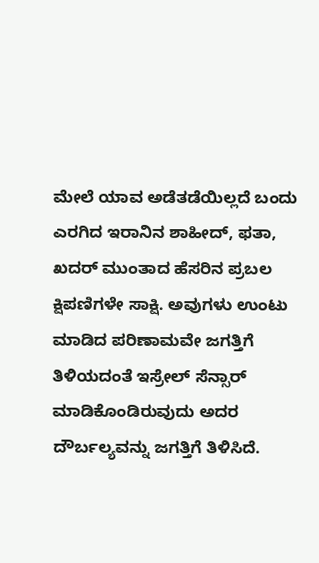ಮೇಲೆ ಯಾವ ಅಡೆತಡೆಯಿಲ್ಲದೆ ಬಂದು ಎರಗಿದ ಇರಾನಿನ ಶಾಹೀದ್, ಫತಾ, ಖದರ್ ಮುಂತಾದ ಹೆಸರಿನ ಪ್ರಬಲ ಕ್ಷಿಪಣಿಗಳೇ ಸಾಕ್ಷಿ. ಅವುಗಳು ಉಂಟು ಮಾಡಿದ ಪರಿಣಾಮವೇ ಜಗತ್ತಿಗೆ ತಿಳಿಯದಂತೆ ಇಸ್ರೇಲ್ ಸೆನ್ಸಾರ್ ಮಾಡಿಕೊಂಡಿರುವುದು ಅದರ ದೌರ್ಬಲ್ಯವನ್ನು ಜಗತ್ತಿಗೆ ತಿಳಿಸಿದೆ.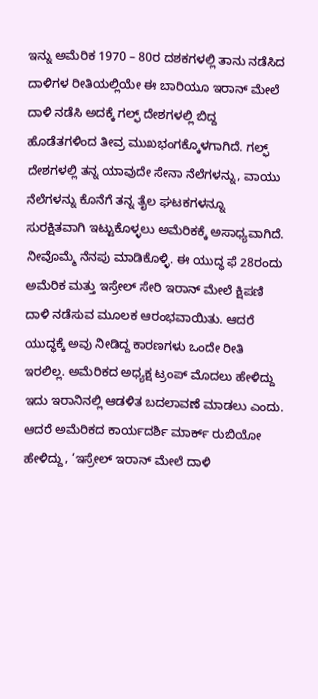ಇನ್ನು ಅಮೆರಿಕ 1970 – 80ರ ದಶಕಗಳಲ್ಲಿ ತಾನು ನಡೆಸಿದ ದಾಳಿಗಳ ರೀತಿಯಲ್ಲಿಯೇ ಈ ಬಾರಿಯೂ ಇರಾನ್ ಮೇಲೆ ದಾಳಿ ನಡೆಸಿ ಅದಕ್ಕೆ ಗಲ್ಫ್ ದೇಶಗಳಲ್ಲಿ ಬಿದ್ದ ಹೊಡೆತಗಳಿಂದ ತೀವ್ರ ಮುಖಭಂಗಕ್ಕೊಳಗಾಗಿದೆ. ಗಲ್ಫ್ ದೇಶಗಳಲ್ಲಿ ತನ್ನ ಯಾವುದೇ ಸೇನಾ ನೆಲೆಗಳನ್ನು, ವಾಯು ನೆಲೆಗಳನ್ನು ಕೊನೆಗೆ ತನ್ನ ತೈಲ ಘಟಕಗಳನ್ನೂ ಸುರಕ್ಷಿತವಾಗಿ ಇಟ್ಟುಕೊಳ್ಳಲು ಅಮೆರಿಕಕ್ಕೆ ಅಸಾಧ್ಯವಾಗಿದೆ.
ನೀವೊಮ್ಮೆ ನೆನಪು ಮಾಡಿಕೊಳ್ಳಿ. ಈ ಯುದ್ಧ ಫೆ 28ರಂದು ಅಮೆರಿಕ ಮತ್ತು ಇಸ್ರೇಲ್ ಸೇರಿ ಇರಾನ್ ಮೇಲೆ ಕ್ಷಿಪಣಿ ದಾಳಿ ನಡೆಸುವ ಮೂಲಕ ಆರಂಭವಾಯಿತು. ಆದರೆ ಯುದ್ಧಕ್ಕೆ ಅವು ನೀಡಿದ್ದ ಕಾರಣಗಳು ಒಂದೇ ರೀತಿ ಇರಲಿಲ್ಲ. ಅಮೆರಿಕದ ಅಧ್ಯಕ್ಷ ಟ್ರಂಪ್ ಮೊದಲು ಹೇಳಿದ್ದು ಇದು ಇರಾನಿನಲ್ಲಿ ಆಡಳಿತ ಬದಲಾವಣೆ ಮಾಡಲು ಎಂದು. ಆದರೆ ಅಮೆರಿಕದ ಕಾರ್ಯದರ್ಶಿ ಮಾರ್ಕ್ ರುಬಿಯೋ ಹೇಳಿದ್ದು, ‘ಇಸ್ರೇಲ್ ಇರಾನ್ ಮೇಲೆ ದಾಳಿ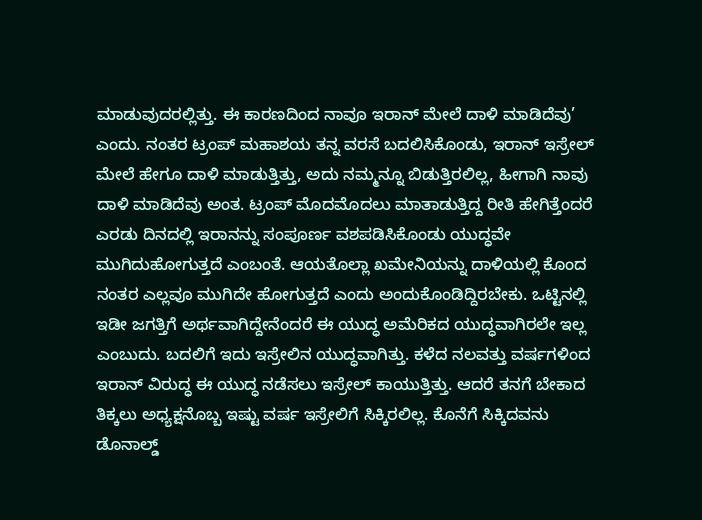ಮಾಡುವುದರಲ್ಲಿತ್ತು. ಈ ಕಾರಣದಿಂದ ನಾವೂ ಇರಾನ್ ಮೇಲೆ ದಾಳಿ ಮಾಡಿದೆವು’ ಎಂದು. ನಂತರ ಟ್ರಂಪ್ ಮಹಾಶಯ ತನ್ನ ವರಸೆ ಬದಲಿಸಿಕೊಂಡು, ಇರಾನ್ ಇಸ್ರೇಲ್ ಮೇಲೆ ಹೇಗೂ ದಾಳಿ ಮಾಡುತ್ತಿತ್ತು, ಅದು ನಮ್ಮನ್ನೂ ಬಿಡುತ್ತಿರಲಿಲ್ಲ, ಹೀಗಾಗಿ ನಾವು ದಾಳಿ ಮಾಡಿದೆವು ಅಂತ. ಟ್ರಂಪ್ ಮೊದಮೊದಲು ಮಾತಾಡುತ್ತಿದ್ದ ರೀತಿ ಹೇಗಿತ್ತೆಂದರೆ ಎರಡು ದಿನದಲ್ಲಿ ಇರಾನನ್ನು ಸಂಪೂರ್ಣ ವಶಪಡಿಸಿಕೊಂಡು ಯುದ್ಧವೇ ಮುಗಿದುಹೋಗುತ್ತದೆ ಎಂಬಂತೆ. ಆಯತೊಲ್ಲಾ ಖಮೇನಿಯನ್ನು ದಾಳಿಯಲ್ಲಿ ಕೊಂದ ನಂತರ ಎಲ್ಲವೂ ಮುಗಿದೇ ಹೋಗುತ್ತದೆ ಎಂದು ಅಂದುಕೊಂಡಿದ್ದಿರಬೇಕು. ಒಟ್ಟಿನಲ್ಲಿ ಇಡೀ ಜಗತ್ತಿಗೆ ಅರ್ಥವಾಗಿದ್ದೇನೆಂದರೆ ಈ ಯುದ್ಧ ಅಮೆರಿಕದ ಯುದ್ಧವಾಗಿರಲೇ ಇಲ್ಲ ಎಂಬುದು. ಬದಲಿಗೆ ಇದು ಇಸ್ರೇಲಿನ ಯುದ್ಧವಾಗಿತ್ತು. ಕಳೆದ ನಲವತ್ತು ವರ್ಷಗಳಿಂದ ಇರಾನ್ ವಿರುದ್ಧ ಈ ಯುದ್ಧ ನಡೆಸಲು ಇಸ್ರೇಲ್ ಕಾಯುತ್ತಿತ್ತು. ಆದರೆ ತನಗೆ ಬೇಕಾದ ತಿಕ್ಕಲು ಅಧ್ಯಕ್ಷನೊಬ್ಬ ಇಷ್ಟು ವರ್ಷ ಇಸ್ರೇಲಿಗೆ ಸಿಕ್ಕಿರಲಿಲ್ಲ. ಕೊನೆಗೆ ಸಿಕ್ಕಿದವನು ಡೊನಾಲ್ಡ್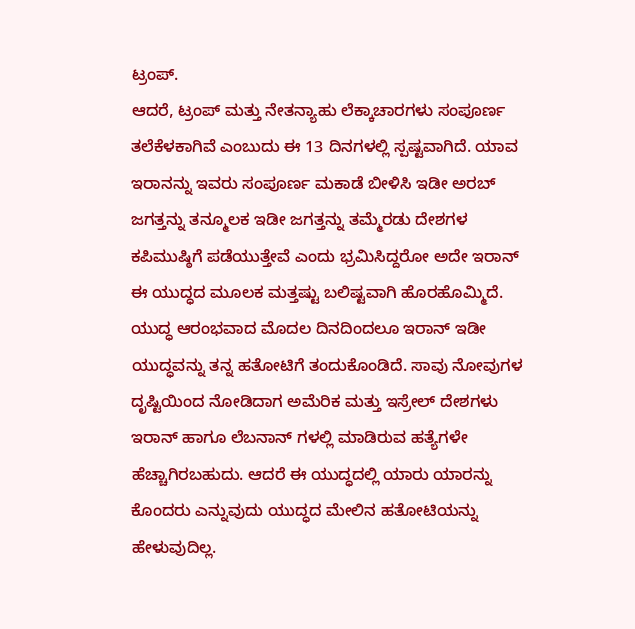ಟ್ರಂಪ್.
ಆದರೆ, ಟ್ರಂಪ್ ಮತ್ತು ನೇತನ್ಯಾಹು ಲೆಕ್ಕಾಚಾರಗಳು ಸಂಪೂರ್ಣ ತಲೆಕೆಳಕಾಗಿವೆ ಎಂಬುದು ಈ 13 ದಿನಗಳಲ್ಲಿ ಸ್ಪಷ್ಟವಾಗಿದೆ. ಯಾವ ಇರಾನನ್ನು ಇವರು ಸಂಪೂರ್ಣ ಮಕಾಡೆ ಬೀಳಿಸಿ ಇಡೀ ಅರಬ್ ಜಗತ್ತನ್ನು ತನ್ಮೂಲಕ ಇಡೀ ಜಗತ್ತನ್ನು ತಮ್ಮೆರಡು ದೇಶಗಳ ಕಪಿಮುಷ್ಠಿಗೆ ಪಡೆಯುತ್ತೇವೆ ಎಂದು ಭ್ರಮಿಸಿದ್ದರೋ ಅದೇ ಇರಾನ್ ಈ ಯುದ್ಧದ ಮೂಲಕ ಮತ್ತಷ್ಟು ಬಲಿಷ್ಟವಾಗಿ ಹೊರಹೊಮ್ಮಿದೆ. ಯುದ್ಧ ಆರಂಭವಾದ ಮೊದಲ ದಿನದಿಂದಲೂ ಇರಾನ್ ಇಡೀ ಯುದ್ಧವನ್ನು ತನ್ನ ಹತೋಟಿಗೆ ತಂದುಕೊಂಡಿದೆ. ಸಾವು ನೋವುಗಳ ದೃಷ್ಟಿಯಿಂದ ನೋಡಿದಾಗ ಅಮೆರಿಕ ಮತ್ತು ಇಸ್ರೇಲ್ ದೇಶಗಳು ಇರಾನ್ ಹಾಗೂ ಲೆಬನಾನ್ ಗಳಲ್ಲಿ ಮಾಡಿರುವ ಹತ್ಯೆಗಳೇ ಹೆಚ್ಚಾಗಿರಬಹುದು. ಆದರೆ ಈ ಯುದ್ಧದಲ್ಲಿ ಯಾರು ಯಾರನ್ನು ಕೊಂದರು ಎನ್ನುವುದು ಯುದ್ಧದ ಮೇಲಿನ ಹತೋಟಿಯನ್ನು ಹೇಳುವುದಿಲ್ಲ.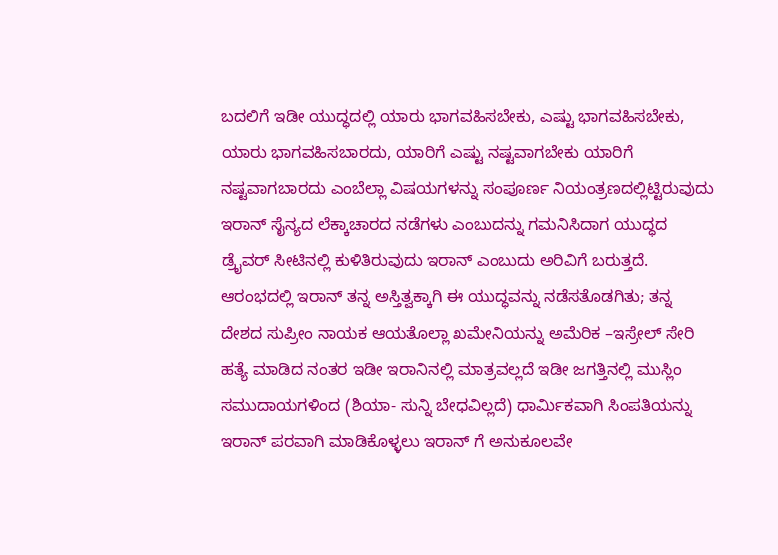ಬದಲಿಗೆ ಇಡೀ ಯುದ್ಧದಲ್ಲಿ ಯಾರು ಭಾಗವಹಿಸಬೇಕು, ಎಷ್ಟು ಭಾಗವಹಿಸಬೇಕು, ಯಾರು ಭಾಗವಹಿಸಬಾರದು, ಯಾರಿಗೆ ಎಷ್ಟು ನಷ್ಟವಾಗಬೇಕು ಯಾರಿಗೆ ನಷ್ಟವಾಗಬಾರದು ಎಂಬೆಲ್ಲಾ ವಿಷಯಗಳನ್ನು ಸಂಪೂರ್ಣ ನಿಯಂತ್ರಣದಲ್ಲಿಟ್ಟಿರುವುದು ಇರಾನ್ ಸೈನ್ಯದ ಲೆಕ್ಕಾಚಾರದ ನಡೆಗಳು ಎಂಬುದನ್ನು ಗಮನಿಸಿದಾಗ ಯುದ್ಧದ ಡ್ರೈವರ್ ಸೀಟಿನಲ್ಲಿ ಕುಳಿತಿರುವುದು ಇರಾನ್ ಎಂಬುದು ಅರಿವಿಗೆ ಬರುತ್ತದೆ.
ಆರಂಭದಲ್ಲಿ ಇರಾನ್ ತನ್ನ ಅಸ್ತಿತ್ವಕ್ಕಾಗಿ ಈ ಯುದ್ಧವನ್ನು ನಡೆಸತೊಡಗಿತು; ತನ್ನ ದೇಶದ ಸುಪ್ರೀಂ ನಾಯಕ ಆಯತೊಲ್ಲಾ ಖಮೇನಿಯನ್ನು ಅಮೆರಿಕ –ಇಸ್ರೇಲ್ ಸೇರಿ ಹತ್ಯೆ ಮಾಡಿದ ನಂತರ ಇಡೀ ಇರಾನಿನಲ್ಲಿ ಮಾತ್ರವಲ್ಲದೆ ಇಡೀ ಜಗತ್ತಿನಲ್ಲಿ ಮುಸ್ಲಿಂ ಸಮುದಾಯಗಳಿಂದ (ಶಿಯಾ- ಸುನ್ನಿ ಬೇಧವಿಲ್ಲದೆ) ಧಾರ್ಮಿಕವಾಗಿ ಸಿಂಪತಿಯನ್ನು ಇರಾನ್ ಪರವಾಗಿ ಮಾಡಿಕೊಳ್ಳಲು ಇರಾನ್ ಗೆ ಅನುಕೂಲವೇ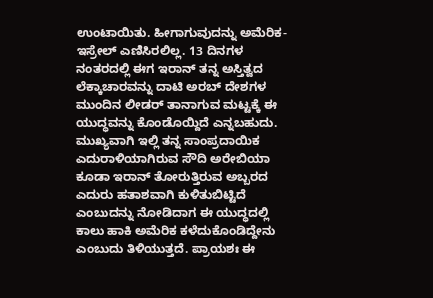ಉಂಟಾಯಿತು. ಹೀಗಾಗುವುದನ್ನು ಅಮೆರಿಕ- ಇಸ್ರೇಲ್ ಎಣಿಸಿರಲಿಲ್ಲ. 13 ದಿನಗಳ ನಂತರದಲ್ಲಿ ಈಗ ಇರಾನ್ ತನ್ನ ಅಸ್ತಿತ್ವದ ಲೆಕ್ಕಾಚಾರವನ್ನು ದಾಟಿ ಅರಬ್ ದೇಶಗಳ ಮುಂದಿನ ಲೀಡರ್ ತಾನಾಗುವ ಮಟ್ಟಕ್ಕೆ ಈ ಯುದ್ಧವನ್ನು ಕೊಂಡೊಯ್ದಿದೆ ಎನ್ನಬಹುದು. ಮುಖ್ಯವಾಗಿ ಇಲ್ಲಿ ತನ್ನ ಸಾಂಪ್ರದಾಯಿಕ ಎದುರಾಳಿಯಾಗಿರುವ ಸೌದಿ ಅರೇಬಿಯಾ ಕೂಡಾ ಇರಾನ್ ತೋರುತ್ತಿರುವ ಅಬ್ಬರದ ಎದುರು ಹತಾಶವಾಗಿ ಕುಳಿತುಬಿಟ್ಟಿದೆ ಎಂಬುದನ್ನು ನೋಡಿದಾಗ ಈ ಯುದ್ಧದಲ್ಲಿ ಕಾಲು ಹಾಕಿ ಅಮೆರಿಕ ಕಳೆದುಕೊಂಡಿದ್ದೇನು ಎಂಬುದು ತಿಳಿಯುತ್ತದೆ. ಪ್ರಾಯಶಃ ಈ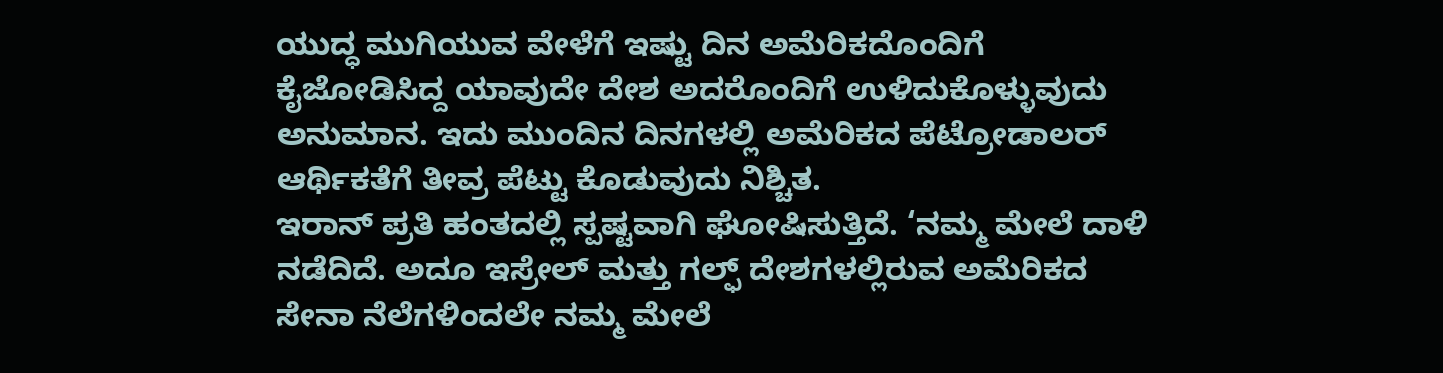ಯುದ್ಧ ಮುಗಿಯುವ ವೇಳೆಗೆ ಇಷ್ಟು ದಿನ ಅಮೆರಿಕದೊಂದಿಗೆ ಕೈಜೋಡಿಸಿದ್ದ ಯಾವುದೇ ದೇಶ ಅದರೊಂದಿಗೆ ಉಳಿದುಕೊಳ್ಳುವುದು ಅನುಮಾನ. ಇದು ಮುಂದಿನ ದಿನಗಳಲ್ಲಿ ಅಮೆರಿಕದ ಪೆಟ್ರೋಡಾಲರ್ ಆರ್ಥಿಕತೆಗೆ ತೀವ್ರ ಪೆಟ್ಟು ಕೊಡುವುದು ನಿಶ್ಚಿತ.
ಇರಾನ್ ಪ್ರತಿ ಹಂತದಲ್ಲಿ ಸ್ಪಷ್ಟವಾಗಿ ಘೋಷಿಸುತ್ತಿದೆ. ‘ನಮ್ಮ ಮೇಲೆ ದಾಳಿ ನಡೆದಿದೆ. ಅದೂ ಇಸ್ರೇಲ್ ಮತ್ತು ಗಲ್ಫ್ ದೇಶಗಳಲ್ಲಿರುವ ಅಮೆರಿಕದ ಸೇನಾ ನೆಲೆಗಳಿಂದಲೇ ನಮ್ಮ ಮೇಲೆ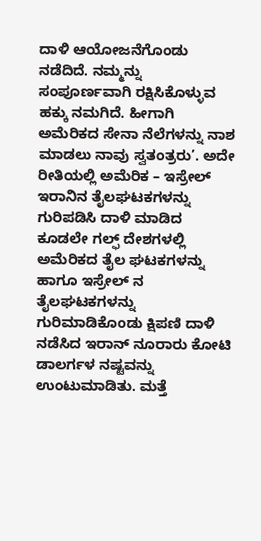ದಾಳಿ ಆಯೋಜನೆಗೊಂಡು ನಡೆದಿದೆ. ನಮ್ಮನ್ನು ಸಂಪೂರ್ಣವಾಗಿ ರಕ್ಷಿಸಿಕೊಳ್ಳುವ ಹಕ್ಕು ನಮಗಿದೆ. ಹೀಗಾಗಿ ಅಮೆರಿಕದ ಸೇನಾ ನೆಲೆಗಳನ್ನು ನಾಶ ಮಾಡಲು ನಾವು ಸ್ವತಂತ್ರರು’. ಅದೇ ರೀತಿಯಲ್ಲಿ ಅಮೆರಿಕ – ಇಸ್ರೇಲ್ ಇರಾನಿನ ತೈಲಘಟಕಗಳನ್ನು ಗುರಿಪಡಿಸಿ ದಾಳಿ ಮಾಡಿದ ಕೂಡಲೇ ಗಲ್ಫ್ ದೇಶಗಳಲ್ಲಿ ಅಮೆರಿಕದ ತೈಲ ಘಟಕಗಳನ್ನು ಹಾಗೂ ಇಸ್ರೇಲ್ ನ ತೈಲಘಟಕಗಳನ್ನು ಗುರಿಮಾಡಿಕೊಂಡು ಕ್ಷಿಪಣಿ ದಾಳಿ ನಡೆಸಿದ ಇರಾನ್ ನೂರಾರು ಕೋಟಿ ಡಾಲರ್ಗಳ ನಷ್ಟವನ್ನು ಉಂಟುಮಾಡಿತು. ಮತ್ತೆ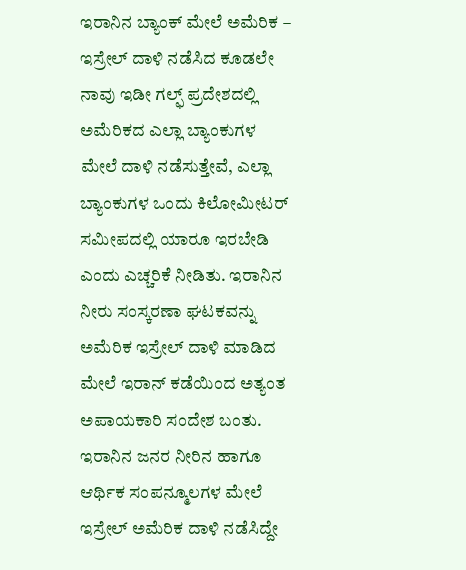ಇರಾನಿನ ಬ್ಯಾಂಕ್ ಮೇಲೆ ಅಮೆರಿಕ – ಇಸ್ರೇಲ್ ದಾಳಿ ನಡೆಸಿದ ಕೂಡಲೇ ನಾವು ಇಡೀ ಗಲ್ಫ್ ಪ್ರದೇಶದಲ್ಲಿ ಅಮೆರಿಕದ ಎಲ್ಲಾ ಬ್ಯಾಂಕುಗಳ ಮೇಲೆ ದಾಳಿ ನಡೆಸುತ್ತೇವೆ, ಎಲ್ಲಾ ಬ್ಯಾಂಕುಗಳ ಒಂದು ಕಿಲೋಮೀಟರ್ ಸಮೀಪದಲ್ಲಿ ಯಾರೂ ಇರಬೇಡಿ ಎಂದು ಎಚ್ಚರಿಕೆ ನೀಡಿತು. ಇರಾನಿನ ನೀರು ಸಂಸ್ಕರಣಾ ಘಟಕವನ್ನು ಅಮೆರಿಕ ಇಸ್ರೇಲ್ ದಾಳಿ ಮಾಡಿದ ಮೇಲೆ ಇರಾನ್ ಕಡೆಯಿಂದ ಅತ್ಯಂತ ಅಪಾಯಕಾರಿ ಸಂದೇಶ ಬಂತು. ಇರಾನಿನ ಜನರ ನೀರಿನ ಹಾಗೂ ಆರ್ಥಿಕ ಸಂಪನ್ಮೂಲಗಳ ಮೇಲೆ ಇಸ್ರೇಲ್ ಅಮೆರಿಕ ದಾಳಿ ನಡೆಸಿದ್ದೇ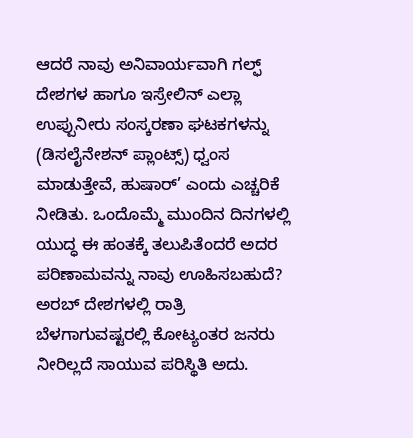ಆದರೆ ನಾವು ಅನಿವಾರ್ಯವಾಗಿ ಗಲ್ಫ್ ದೇಶಗಳ ಹಾಗೂ ಇಸ್ರೇಲಿನ್ ಎಲ್ಲಾ ಉಪ್ಪುನೀರು ಸಂಸ್ಕರಣಾ ಘಟಕಗಳನ್ನು (ಡಿಸಲೈನೇಶನ್ ಪ್ಲಾಂಟ್ಸ್) ಧ್ವಂಸ ಮಾಡುತ್ತೇವೆ, ಹುಷಾರ್’ ಎಂದು ಎಚ್ಚರಿಕೆ ನೀಡಿತು. ಒಂದೊಮ್ಮೆ ಮುಂದಿನ ದಿನಗಳಲ್ಲಿ ಯುದ್ಧ ಈ ಹಂತಕ್ಕೆ ತಲುಪಿತೆಂದರೆ ಅದರ ಪರಿಣಾಮವನ್ನು ನಾವು ಊಹಿಸಬಹುದೆ? ಅರಬ್ ದೇಶಗಳಲ್ಲಿ ರಾತ್ರಿ ಬೆಳಗಾಗುವಷ್ಟರಲ್ಲಿ ಕೋಟ್ಯಂತರ ಜನರು ನೀರಿಲ್ಲದೆ ಸಾಯುವ ಪರಿಸ್ಥಿತಿ ಅದು.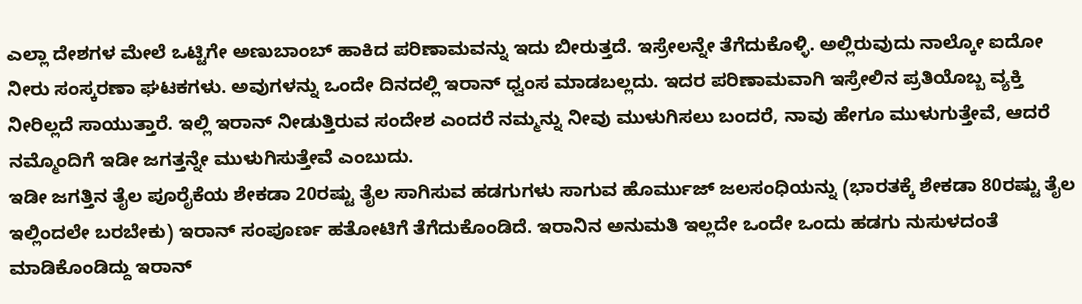ಎಲ್ಲಾ ದೇಶಗಳ ಮೇಲೆ ಒಟ್ಟಿಗೇ ಅಣುಬಾಂಬ್ ಹಾಕಿದ ಪರಿಣಾಮವನ್ನು ಇದು ಬೀರುತ್ತದೆ. ಇಸ್ರೇಲನ್ನೇ ತೆಗೆದುಕೊಳ್ಳಿ. ಅಲ್ಲಿರುವುದು ನಾಲ್ಕೋ ಐದೋ ನೀರು ಸಂಸ್ಕರಣಾ ಘಟಕಗಳು. ಅವುಗಳನ್ನು ಒಂದೇ ದಿನದಲ್ಲಿ ಇರಾನ್ ಧ್ವಂಸ ಮಾಡಬಲ್ಲದು. ಇದರ ಪರಿಣಾಮವಾಗಿ ಇಸ್ರೇಲಿನ ಪ್ರತಿಯೊಬ್ಬ ವ್ಯಕ್ತಿ ನೀರಿಲ್ಲದೆ ಸಾಯುತ್ತಾರೆ. ಇಲ್ಲಿ ಇರಾನ್ ನೀಡುತ್ತಿರುವ ಸಂದೇಶ ಎಂದರೆ ನಮ್ಮನ್ನು ನೀವು ಮುಳುಗಿಸಲು ಬಂದರೆ, ನಾವು ಹೇಗೂ ಮುಳುಗುತ್ತೇವೆ, ಆದರೆ ನಮ್ಮೊಂದಿಗೆ ಇಡೀ ಜಗತ್ತನ್ನೇ ಮುಳುಗಿಸುತ್ತೇವೆ ಎಂಬುದು.
ಇಡೀ ಜಗತ್ತಿನ ತೈಲ ಪೂರೈಕೆಯ ಶೇಕಡಾ 20ರಷ್ಟು ತೈಲ ಸಾಗಿಸುವ ಹಡಗುಗಳು ಸಾಗುವ ಹೊರ್ಮುಜ್ ಜಲಸಂಧಿಯನ್ನು (ಭಾರತಕ್ಕೆ ಶೇಕಡಾ 80ರಷ್ಟು ತೈಲ ಇಲ್ಲಿಂದಲೇ ಬರಬೇಕು) ಇರಾನ್ ಸಂಪೂರ್ಣ ಹತೋಟಿಗೆ ತೆಗೆದುಕೊಂಡಿದೆ. ಇರಾನಿನ ಅನುಮತಿ ಇಲ್ಲದೇ ಒಂದೇ ಒಂದು ಹಡಗು ನುಸುಳದಂತೆ ಮಾಡಿಕೊಂಡಿದ್ದು ಇರಾನ್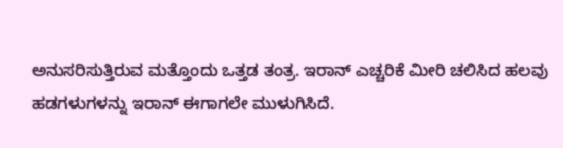ಅನುಸರಿಸುತ್ತಿರುವ ಮತ್ತೊಂದು ಒತ್ತಡ ತಂತ್ರ. ಇರಾನ್ ಎಚ್ಚರಿಕೆ ಮೀರಿ ಚಲಿಸಿದ ಹಲವು ಹಡಗಳುಗಳನ್ನು ಇರಾನ್ ಈಗಾಗಲೇ ಮುಳುಗಿಸಿದೆ.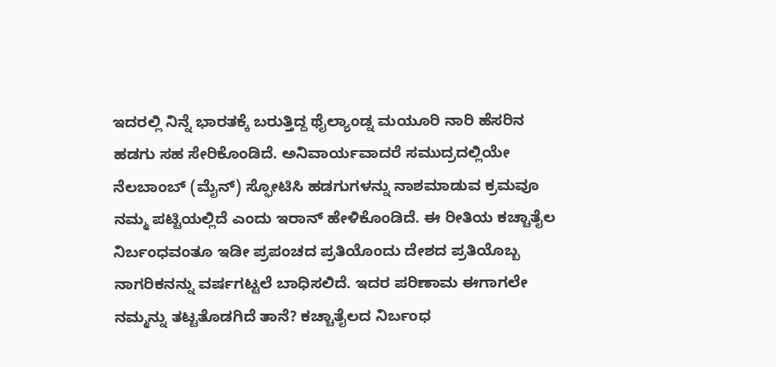ಇದರಲ್ಲಿ ನಿನ್ನೆ ಭಾರತಕ್ಕೆ ಬರುತ್ತಿದ್ದ ಥೈಲ್ಯಾಂಡ್ನ ಮಯೂರಿ ನಾರಿ ಹೆಸರಿನ ಹಡಗು ಸಹ ಸೇರಿಕೊಂಡಿದೆ. ಅನಿವಾರ್ಯವಾದರೆ ಸಮುದ್ರದಲ್ಲಿಯೇ ನೆಲಬಾಂಬ್ (ಮೈನ್) ಸ್ಫೋಟಿಸಿ ಹಡಗುಗಳನ್ನು ನಾಶಮಾಡುವ ಕ್ರಮವೂ ನಮ್ಮ ಪಟ್ಟಿಯಲ್ಲಿದೆ ಎಂದು ಇರಾನ್ ಹೇಳಿಕೊಂಡಿದೆ. ಈ ರೀತಿಯ ಕಚ್ಚಾತೈಲ ನಿರ್ಬಂಧವಂತೂ ಇಡೀ ಪ್ರಪಂಚದ ಪ್ರತಿಯೊಂದು ದೇಶದ ಪ್ರತಿಯೊಬ್ಬ ನಾಗರಿಕನನ್ನು ವರ್ಷಗಟ್ಟಲೆ ಬಾಧಿಸಲಿದೆ. ಇದರ ಪರಿಣಾಮ ಈಗಾಗಲೇ ನಮ್ಮನ್ನು ತಟ್ಟತೊಡಗಿದೆ ತಾನೆ? ಕಚ್ಚಾತೈಲದ ನಿರ್ಬಂಧ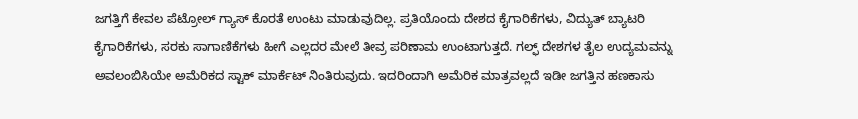ಜಗತ್ತಿಗೆ ಕೇವಲ ಪೆಟ್ರೋಲ್ ಗ್ಯಾಸ್ ಕೊರತೆ ಉಂಟು ಮಾಡುವುದಿಲ್ಲ. ಪ್ರತಿಯೊಂದು ದೇಶದ ಕೈಗಾರಿಕೆಗಳು, ವಿದ್ಯುತ್ ಬ್ಯಾಟರಿ ಕೈಗಾರಿಕೆಗಳು, ಸರಕು ಸಾಗಾಣಿಕೆಗಳು ಹೀಗೆ ಎಲ್ಲದರ ಮೇಲೆ ತೀವ್ರ ಪರಿಣಾಮ ಉಂಟಾಗುತ್ತದೆ. ಗಲ್ಫ್ ದೇಶಗಳ ತೈಲ ಉದ್ಯಮವನ್ನು ಅವಲಂಬಿಸಿಯೇ ಅಮೆರಿಕದ ಸ್ಟಾಕ್ ಮಾರ್ಕೆಟ್ ನಿಂತಿರುವುದು. ಇದರಿಂದಾಗಿ ಅಮೆರಿಕ ಮಾತ್ರವಲ್ಲದೆ ಇಡೀ ಜಗತ್ತಿನ ಹಣಕಾಸು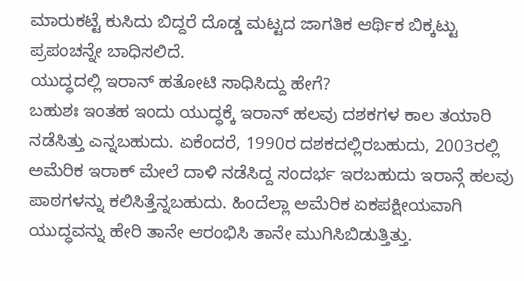ಮಾರುಕಟ್ಟೆ ಕುಸಿದು ಬಿದ್ದರೆ ದೊಡ್ಡ ಮಟ್ಟದ ಜಾಗತಿಕ ಆರ್ಥಿಕ ಬಿಕ್ಕಟ್ಟು ಪ್ರಪಂಚನ್ನೇ ಬಾಧಿಸಲಿದೆ.
ಯುದ್ಧದಲ್ಲಿ ಇರಾನ್ ಹತೋಟಿ ಸಾಧಿಸಿದ್ದು ಹೇಗೆ?
ಬಹುಶಃ ಇಂತಹ ಇಂದು ಯುದ್ಧಕ್ಕೆ ಇರಾನ್ ಹಲವು ದಶಕಗಳ ಕಾಲ ತಯಾರಿ ನಡೆಸಿತ್ತು ಎನ್ನಬಹುದು. ಏಕೆಂದರೆ, 1990ರ ದಶಕದಲ್ಲಿರಬಹುದು, 2003ರಲ್ಲಿ ಅಮೆರಿಕ ಇರಾಕ್ ಮೇಲೆ ದಾಳಿ ನಡೆಸಿದ್ದ ಸಂದರ್ಭ ಇರಬಹುದು ಇರಾನ್ಗೆ ಹಲವು ಪಾಠಗಳನ್ನು ಕಲಿಸಿತ್ತೆನ್ನಬಹುದು. ಹಿಂದೆಲ್ಲಾ ಅಮೆರಿಕ ಏಕಪಕ್ಷೀಯವಾಗಿ ಯುದ್ಧವನ್ನು ಹೇರಿ ತಾನೇ ಆರಂಭಿಸಿ ತಾನೇ ಮುಗಿಸಿಬಿಡುತ್ತಿತ್ತು.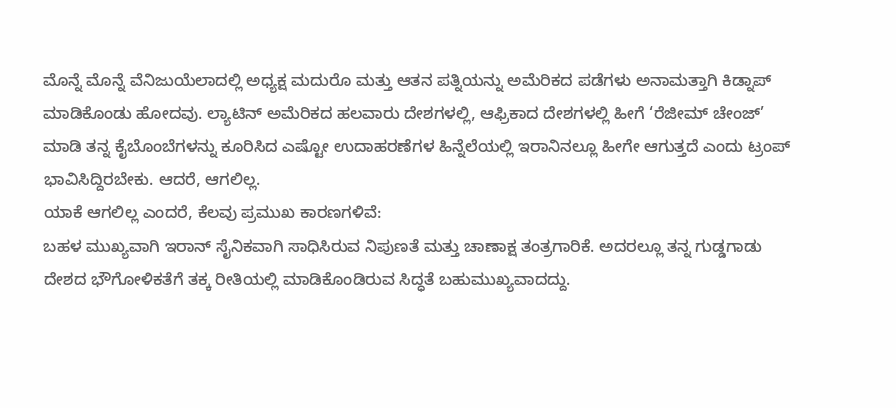ಮೊನ್ನೆ ಮೊನ್ನೆ ವೆನಿಜುಯೆಲಾದಲ್ಲಿ ಅಧ್ಯಕ್ಷ ಮದುರೊ ಮತ್ತು ಆತನ ಪತ್ನಿಯನ್ನು ಅಮೆರಿಕದ ಪಡೆಗಳು ಅನಾಮತ್ತಾಗಿ ಕಿಡ್ನಾಪ್ ಮಾಡಿಕೊಂಡು ಹೋದವು. ಲ್ಯಾಟಿನ್ ಅಮೆರಿಕದ ಹಲವಾರು ದೇಶಗಳಲ್ಲಿ, ಆಫ್ರಿಕಾದ ದೇಶಗಳಲ್ಲಿ ಹೀಗೆ ‘ರೆಜೀಮ್ ಚೇಂಜ್’ ಮಾಡಿ ತನ್ನ ಕೈಬೊಂಬೆಗಳನ್ನು ಕೂರಿಸಿದ ಎಷ್ಟೋ ಉದಾಹರಣೆಗಳ ಹಿನ್ನೆಲೆಯಲ್ಲಿ ಇರಾನಿನಲ್ಲೂ ಹೀಗೇ ಆಗುತ್ತದೆ ಎಂದು ಟ್ರಂಪ್ ಭಾವಿಸಿದ್ದಿರಬೇಕು. ಆದರೆ, ಆಗಲಿಲ್ಲ.
ಯಾಕೆ ಆಗಲಿಲ್ಲ ಎಂದರೆ, ಕೆಲವು ಪ್ರಮುಖ ಕಾರಣಗಳಿವೆ:
ಬಹಳ ಮುಖ್ಯವಾಗಿ ಇರಾನ್ ಸೈನಿಕವಾಗಿ ಸಾಧಿಸಿರುವ ನಿಪುಣತೆ ಮತ್ತು ಚಾಣಾಕ್ಷ ತಂತ್ರಗಾರಿಕೆ. ಅದರಲ್ಲೂ ತನ್ನ ಗುಡ್ಡಗಾಡು ದೇಶದ ಭೌಗೋಳಿಕತೆಗೆ ತಕ್ಕ ರೀತಿಯಲ್ಲಿ ಮಾಡಿಕೊಂಡಿರುವ ಸಿದ್ಧತೆ ಬಹುಮುಖ್ಯವಾದದ್ದು.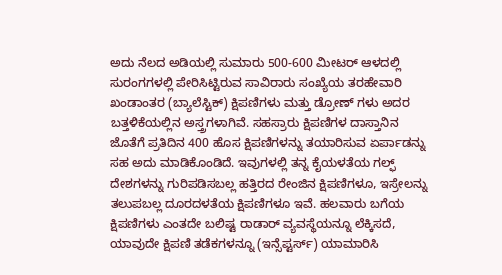ಅದು ನೆಲದ ಅಡಿಯಲ್ಲಿ ಸುಮಾರು 500-600 ಮೀಟರ್ ಆಳದಲ್ಲಿ ಸುರಂಗಗಳಲ್ಲಿ ಪೇರಿಸಿಟ್ಟಿರುವ ಸಾವಿರಾರು ಸಂಖ್ಯೆಯ ತರಹೇವಾರಿ ಖಂಡಾಂತರ (ಬ್ಯಾಲೆಸ್ಟಿಕ್) ಕ್ಷಿಪಣಿಗಳು ಮತ್ತು ಡ್ರೋಣ್ ಗಳು ಅದರ ಬತ್ತಳಿಕೆಯಲ್ಲಿನ ಅಸ್ತ್ರಗಳಾಗಿವೆ. ಸಹಸ್ರಾರು ಕ್ಷಿಪಣಿಗಳ ದಾಸ್ತಾನಿನ ಜೊತೆಗೆ ಪ್ರತಿದಿನ 400 ಹೊಸ ಕ್ಷಿಪಣಿಗಳನ್ನು ತಯಾರಿಸುವ ಏರ್ಪಾಡನ್ನು ಸಹ ಅದು ಮಾಡಿಕೊಂಡಿದೆ. ಇವುಗಳಲ್ಲಿ ತನ್ನ ಕೈಯಳತೆಯ ಗಲ್ಫ್ ದೇಶಗಳನ್ನು ಗುರಿಪಡಿಸಬಲ್ಲ ಹತ್ತಿರದ ರೇಂಜಿನ ಕ್ಷಿಪಣಿಗಳೂ, ಇಸ್ರೇಲನ್ನು ತಲುಪಬಲ್ಲ ದೂರದಳತೆಯ ಕ್ಷಿಪಣಿಗಳೂ ಇವೆ. ಹಲವಾರು ಬಗೆಯ ಕ್ಷಿಪಣಿಗಳು ಎಂತದೇ ಬಲಿಷ್ಟ ರಾಡಾರ್ ವ್ಯವಸ್ಥೆಯನ್ನೂ ಲೆಕ್ಕಿಸದೆ, ಯಾವುದೇ ಕ್ಷಿಪಣಿ ತಡೆಕಗಳನ್ನೂ (ಇನ್ಸೆಪ್ಟರ್ಸ್) ಯಾಮಾರಿಸಿ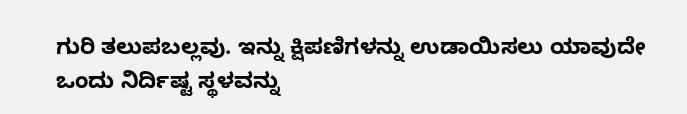ಗುರಿ ತಲುಪಬಲ್ಲವು. ಇನ್ನು ಕ್ಷಿಪಣಿಗಳನ್ನು ಉಡಾಯಿಸಲು ಯಾವುದೇ ಒಂದು ನಿರ್ದಿಷ್ಟ ಸ್ಥಳವನ್ನು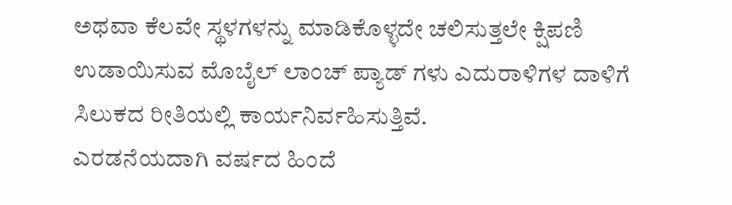ಅಥವಾ ಕೆಲವೇ ಸ್ಥಳಗಳನ್ನು ಮಾಡಿಕೊಳ್ಳದೇ ಚಲಿಸುತ್ತಲೇ ಕ್ಷಿಪಣಿ ಉಡಾಯಿಸುವ ಮೊಬೈಲ್ ಲಾಂಚ್ ಪ್ಯಾಡ್ ಗಳು ಎದುರಾಳಿಗಳ ದಾಳಿಗೆ ಸಿಲುಕದ ರೀತಿಯಲ್ಲಿ ಕಾರ್ಯನಿರ್ವಹಿಸುತ್ತಿವೆ.
ಎರಡನೆಯದಾಗಿ ವರ್ಷದ ಹಿಂದೆ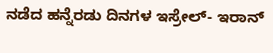ನಡೆದ ಹನ್ನೆರಡು ದಿನಗಳ ಇಸ್ರೇಲ್- ಇರಾನ್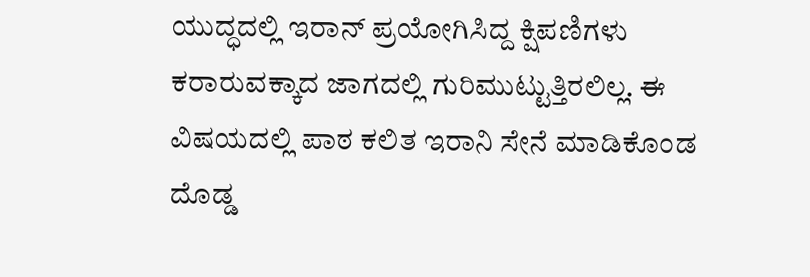ಯುದ್ಧದಲ್ಲಿ ಇರಾನ್ ಪ್ರಯೋಗಿಸಿದ್ದ ಕ್ಷಿಪಣಿಗಳು ಕರಾರುವಕ್ಕಾದ ಜಾಗದಲ್ಲಿ ಗುರಿಮುಟ್ಟುತ್ತಿರಲಿಲ್ಲ. ಈ ವಿಷಯದಲ್ಲಿ ಪಾಠ ಕಲಿತ ಇರಾನಿ ಸೇನೆ ಮಾಡಿಕೊಂಡ ದೊಡ್ಡ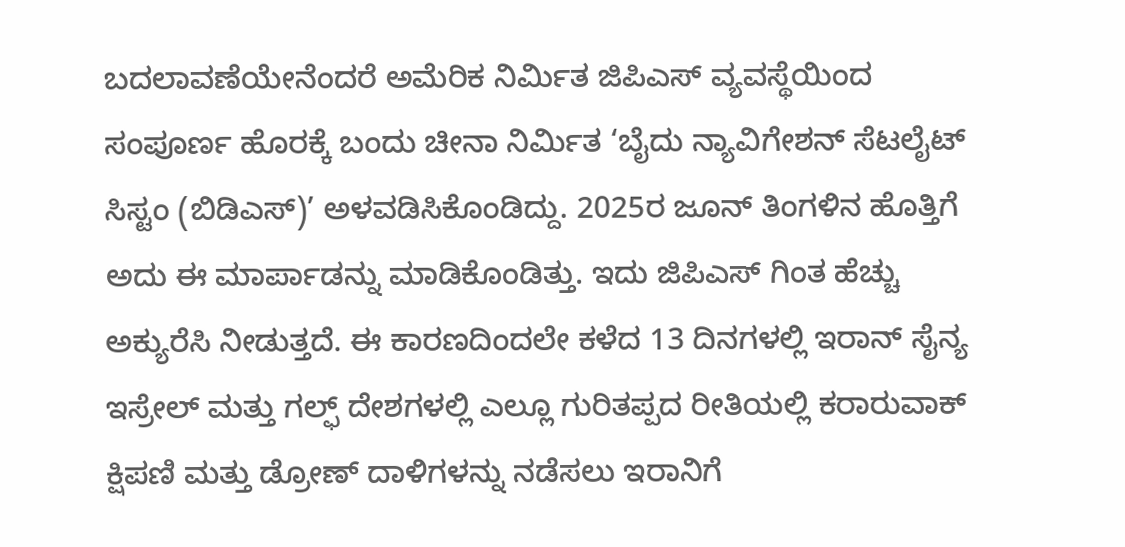ಬದಲಾವಣೆಯೇನೆಂದರೆ ಅಮೆರಿಕ ನಿರ್ಮಿತ ಜಿಪಿಎಸ್ ವ್ಯವಸ್ಥೆಯಿಂದ ಸಂಪೂರ್ಣ ಹೊರಕ್ಕೆ ಬಂದು ಚೀನಾ ನಿರ್ಮಿತ ‘ಬೈದು ನ್ಯಾವಿಗೇಶನ್ ಸೆಟಲೈಟ್ ಸಿಸ್ಟಂ (ಬಿಡಿಎಸ್)’ ಅಳವಡಿಸಿಕೊಂಡಿದ್ದು. 2025ರ ಜೂನ್ ತಿಂಗಳಿನ ಹೊತ್ತಿಗೆ ಅದು ಈ ಮಾರ್ಪಾಡನ್ನು ಮಾಡಿಕೊಂಡಿತ್ತು. ಇದು ಜಿಪಿಎಸ್ ಗಿಂತ ಹೆಚ್ಚು ಅಕ್ಯುರೆಸಿ ನೀಡುತ್ತದೆ. ಈ ಕಾರಣದಿಂದಲೇ ಕಳೆದ 13 ದಿನಗಳಲ್ಲಿ ಇರಾನ್ ಸೈನ್ಯ ಇಸ್ರೇಲ್ ಮತ್ತು ಗಲ್ಫ್ ದೇಶಗಳಲ್ಲಿ ಎಲ್ಲೂ ಗುರಿತಪ್ಪದ ರೀತಿಯಲ್ಲಿ ಕರಾರುವಾಕ್ ಕ್ಷಿಪಣಿ ಮತ್ತು ಡ್ರೋಣ್ ದಾಳಿಗಳನ್ನು ನಡೆಸಲು ಇರಾನಿಗೆ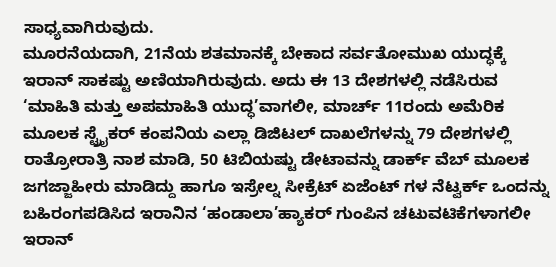ಸಾಧ್ಯವಾಗಿರುವುದು.
ಮೂರನೆಯದಾಗಿ, 21ನೆಯ ಶತಮಾನಕ್ಕೆ ಬೇಕಾದ ಸರ್ವತೋಮುಖ ಯುದ್ಧಕ್ಕೆ ಇರಾನ್ ಸಾಕಷ್ಟು ಅಣಿಯಾಗಿರುವುದು. ಅದು ಈ 13 ದೇಶಗಳಲ್ಲಿ ನಡೆಸಿರುವ ‘ಮಾಹಿತಿ ಮತ್ತು ಅಪಮಾಹಿತಿ ಯುದ್ಧ’ವಾಗಲೀ, ಮಾರ್ಚ್ 11ರಂದು ಅಮೆರಿಕ ಮೂಲಕ ಸ್ಟ್ರೈಕರ್ ಕಂಪನಿಯ ಎಲ್ಲಾ ಡಿಜಿಟಲ್ ದಾಖಲೆಗಳನ್ನು 79 ದೇಶಗಳಲ್ಲಿ ರಾತ್ರೋರಾತ್ರಿ ನಾಶ ಮಾಡಿ, 50 ಟಿಬಿಯಷ್ಟು ಡೇಟಾವನ್ನು ಡಾರ್ಕ್ ವೆಬ್ ಮೂಲಕ ಜಗಜ್ಜಾಹೀರು ಮಾಡಿದ್ದು ಹಾಗೂ ಇಸ್ರೇಲ್ನ ಸೀಕ್ರೆಟ್ ಏಜೆಂಟ್ ಗಳ ನೆಟ್ವರ್ಕ್ ಒಂದನ್ನು ಬಹಿರಂಗಪಡಿಸಿದ ಇರಾನಿನ ‘ಹಂಡಾಲಾ’ಹ್ಯಾಕರ್ ಗುಂಪಿನ ಚಟುವಟಿಕೆಗಳಾಗಲೀ ಇರಾನ್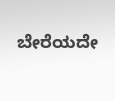ಬೇರೆಯದೇ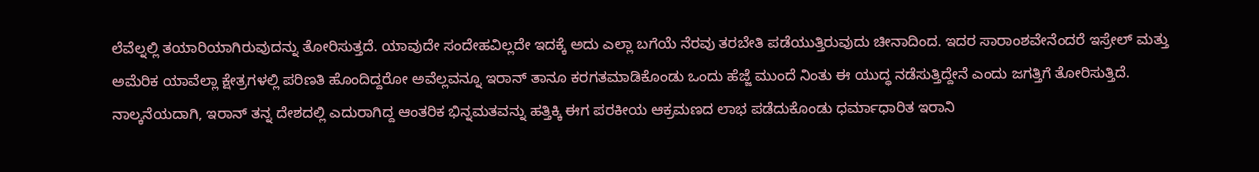ಲೆವೆಲ್ನಲ್ಲಿ ತಯಾರಿಯಾಗಿರುವುದನ್ನು ತೋರಿಸುತ್ತದೆ. ಯಾವುದೇ ಸಂದೇಹವಿಲ್ಲದೇ ಇದಕ್ಕೆ ಅದು ಎಲ್ಲಾ ಬಗೆಯೆ ನೆರವು ತರಬೇತಿ ಪಡೆಯುತ್ತಿರುವುದು ಚೀನಾದಿಂದ. ಇದರ ಸಾರಾಂಶವೇನೆಂದರೆ ಇಸ್ರೇಲ್ ಮತ್ತು ಅಮೆರಿಕ ಯಾವೆಲ್ಲಾ ಕ್ಷೇತ್ರಗಳಲ್ಲಿ ಪರಿಣತಿ ಹೊಂದಿದ್ದರೋ ಅವೆಲ್ಲವನ್ನೂ ಇರಾನ್ ತಾನೂ ಕರಗತಮಾಡಿಕೊಂಡು ಒಂದು ಹೆಜ್ಜೆ ಮುಂದೆ ನಿಂತು ಈ ಯುದ್ಧ ನಡೆಸುತ್ತಿದ್ದೇನೆ ಎಂದು ಜಗತ್ತಿಗೆ ತೋರಿಸುತ್ತಿದೆ.
ನಾಲ್ಕನೆಯದಾಗಿ, ಇರಾನ್ ತನ್ನ ದೇಶದಲ್ಲಿ ಎದುರಾಗಿದ್ದ ಆಂತರಿಕ ಭಿನ್ನಮತವನ್ನು ಹತ್ತಿಕ್ಕಿ ಈಗ ಪರಕೀಯ ಆಕ್ರಮಣದ ಲಾಭ ಪಡೆದುಕೊಂಡು ಧರ್ಮಾಧಾರಿತ ಇರಾನಿ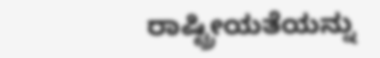ರಾಷ್ಟ್ರೀಯತೆಯನ್ನು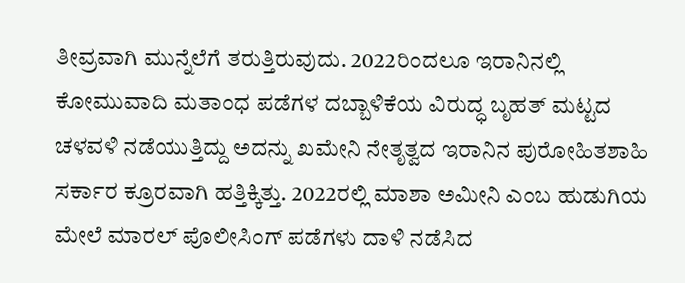ತೀವ್ರವಾಗಿ ಮುನ್ನೆಲೆಗೆ ತರುತ್ತಿರುವುದು. 2022ರಿಂದಲೂ ಇರಾನಿನಲ್ಲಿ ಕೋಮುವಾದಿ ಮತಾಂಧ ಪಡೆಗಳ ದಬ್ಬಾಳಿಕೆಯ ವಿರುದ್ಧ ಬೃಹತ್ ಮಟ್ಟದ ಚಳವಳಿ ನಡೆಯುತ್ತಿದ್ದು ಅದನ್ನು ಖಮೇನಿ ನೇತೃತ್ವದ ಇರಾನಿನ ಪುರೋಹಿತಶಾಹಿ ಸರ್ಕಾರ ಕ್ರೂರವಾಗಿ ಹತ್ತಿಕ್ಕಿತ್ತು. 2022ರಲ್ಲಿ ಮಾಶಾ ಅಮೀನಿ ಎಂಬ ಹುಡುಗಿಯ ಮೇಲೆ ಮಾರಲ್ ಪೊಲೀಸಿಂಗ್ ಪಡೆಗಳು ದಾಳಿ ನಡೆಸಿದ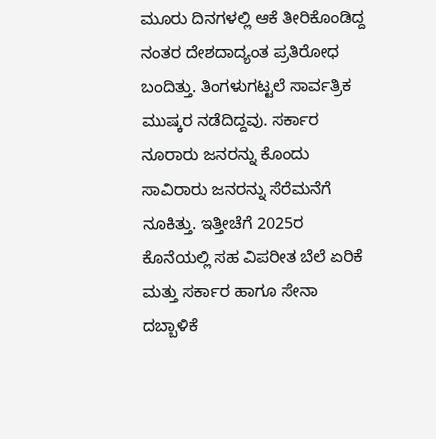ಮೂರು ದಿನಗಳಲ್ಲಿ ಆಕೆ ತೀರಿಕೊಂಡಿದ್ದ ನಂತರ ದೇಶದಾದ್ಯಂತ ಪ್ರತಿರೋಧ ಬಂದಿತ್ತು. ತಿಂಗಳುಗಟ್ಟಲೆ ಸಾರ್ವತ್ರಿಕ ಮುಷ್ಕರ ನಡೆದಿದ್ದವು. ಸರ್ಕಾರ ನೂರಾರು ಜನರನ್ನು ಕೊಂದು ಸಾವಿರಾರು ಜನರನ್ನು ಸೆರೆಮನೆಗೆ ನೂಕಿತ್ತು. ಇತ್ತೀಚೆಗೆ 2025ರ ಕೊನೆಯಲ್ಲಿ ಸಹ ವಿಪರೀತ ಬೆಲೆ ಏರಿಕೆ ಮತ್ತು ಸರ್ಕಾರ ಹಾಗೂ ಸೇನಾ ದಬ್ಬಾಳಿಕೆ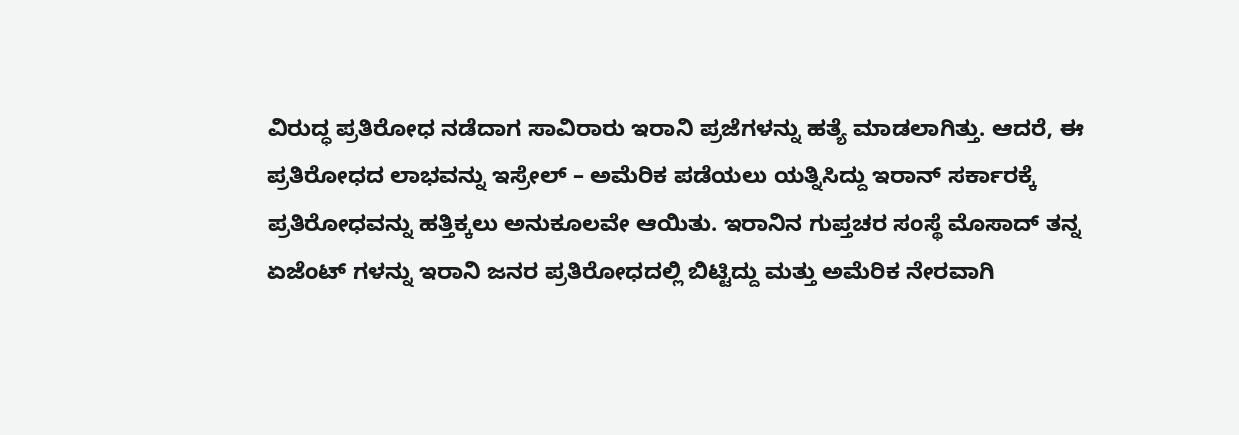ವಿರುದ್ಧ ಪ್ರತಿರೋಧ ನಡೆದಾಗ ಸಾವಿರಾರು ಇರಾನಿ ಪ್ರಜೆಗಳನ್ನು ಹತ್ಯೆ ಮಾಡಲಾಗಿತ್ತು. ಆದರೆ, ಈ ಪ್ರತಿರೋಧದ ಲಾಭವನ್ನು ಇಸ್ರೇಲ್ – ಅಮೆರಿಕ ಪಡೆಯಲು ಯತ್ನಿಸಿದ್ದು ಇರಾನ್ ಸರ್ಕಾರಕ್ಕೆ ಪ್ರತಿರೋಧವನ್ನು ಹತ್ತಿಕ್ಕಲು ಅನುಕೂಲವೇ ಆಯಿತು. ಇರಾನಿನ ಗುಪ್ತಚರ ಸಂಸ್ಥೆ ಮೊಸಾದ್ ತನ್ನ ಏಜೆಂಟ್ ಗಳನ್ನು ಇರಾನಿ ಜನರ ಪ್ರತಿರೋಧದಲ್ಲಿ ಬಿಟ್ಟಿದ್ದು ಮತ್ತು ಅಮೆರಿಕ ನೇರವಾಗಿ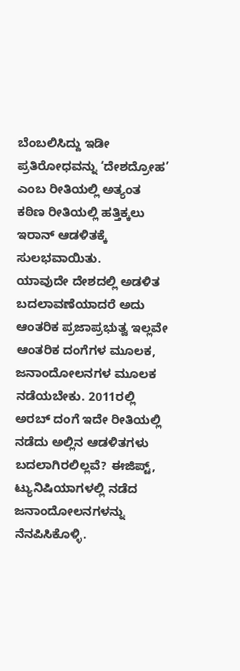ಬೆಂಬಲಿಸಿದ್ದು ಇಡೀ ಪ್ರತಿರೋಧವನ್ನು ‘ದೇಶದ್ರೋಹ’ ಎಂಬ ರೀತಿಯಲ್ಲಿ ಅತ್ಯಂತ ಕಠಿಣ ರೀತಿಯಲ್ಲಿ ಹತ್ತಿಕ್ಕಲು ಇರಾನ್ ಆಡಳಿತಕ್ಕೆ ಸುಲಭವಾಯಿತು.
ಯಾವುದೇ ದೇಶದಲ್ಲಿ ಅಡಳಿತ ಬದಲಾವಣೆಯಾದರೆ ಅದು ಆಂತರಿಕ ಪ್ರಜಾಪ್ರಭುತ್ವ ಇಲ್ಲವೇ ಆಂತರಿಕ ದಂಗೆಗಳ ಮೂಲಕ, ಜನಾಂದೋಲನಗಳ ಮೂಲಕ ನಡೆಯಬೇಕು. 2011ರಲ್ಲಿ ಅರಬ್ ದಂಗೆ ಇದೇ ರೀತಿಯಲ್ಲಿ ನಡೆದು ಅಲ್ಲಿನ ಆಡಳಿತಗಳು ಬದಲಾಗಿರಲಿಲ್ಲವೆ? ಈಜಿಪ್ಟ್, ಟ್ಯುನಿಷಿಯಾಗಳಲ್ಲಿ ನಡೆದ ಜನಾಂದೋಲನಗಳನ್ನು ನೆನಪಿಸಿಕೊಳ್ಳಿ.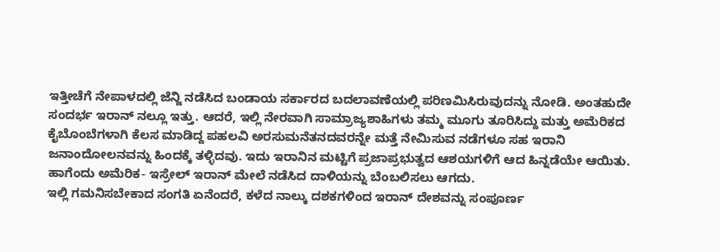ಇತ್ತೀಚೆಗೆ ನೇಪಾಳದಲ್ಲಿ ಜೆನ್ಜಿ ನಡೆಸಿದ ಬಂಡಾಯ ಸರ್ಕಾರದ ಬದಲಾವಣೆಯಲ್ಲಿ ಪರಿಣಮಿಸಿರುವುದನ್ನು ನೋಡಿ. ಅಂತಹುದೇ ಸಂದರ್ಭ ಇರಾನ್ ನಲ್ಲೂ ಇತ್ತು. ಆದರೆ, ಇಲ್ಲಿ ನೇರವಾಗಿ ಸಾಮ್ರಾಜ್ಯಶಾಹಿಗಳು ತಮ್ಮ ಮೂಗು ತೂರಿಸಿದ್ದು ಮತ್ತು ಅಮೆರಿಕದ ಕೈಬೊಂಬೆಗಳಾಗಿ ಕೆಲಸ ಮಾಡಿದ್ದ ಪಹಲವಿ ಅರಸುಮನೆತನದವರನ್ನೇ ಮತ್ತೆ ನೇಮಿಸುವ ನಡೆಗಳೂ ಸಹ ಇರಾನಿ ಜನಾಂದೋಲನವನ್ನು ಹಿಂದಕ್ಕೆ ತಳ್ಳಿದವು. ಇದು ಇರಾನಿನ ಮಟ್ಟಿಗೆ ಪ್ರಜಾಪ್ರಭುತ್ವದ ಆಶಯಗಳಿಗೆ ಆದ ಹಿನ್ನಡೆಯೇ ಆಯಿತು. ಹಾಗೆಂದು ಅಮೆರಿಕ- ಇಸ್ರೇಲ್ ಇರಾನ್ ಮೇಲೆ ನಡೆಸಿದ ದಾಳಿಯನ್ನು ಬೆಂಬಲಿಸಲು ಆಗದು.
ಇಲ್ಲಿ ಗಮನಿಸಬೇಕಾದ ಸಂಗತಿ ಏನೆಂದರೆ, ಕಳೆದ ನಾಲ್ಕು ದಶಕಗಳಿಂದ ಇರಾನ್ ದೇಶವನ್ನು ಸಂಪೂರ್ಣ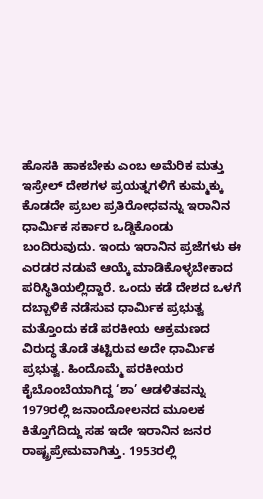ಹೊಸಕಿ ಹಾಕಬೇಕು ಎಂಬ ಅಮೆರಿಕ ಮತ್ತು ಇಸ್ರೇಲ್ ದೇಶಗಳ ಪ್ರಯತ್ನಗಳಿಗೆ ಕುಮ್ಮಕ್ಕು ಕೊಡದೇ ಪ್ರಬಲ ಪ್ರತಿರೋಧವನ್ನು ಇರಾನಿನ ಧಾರ್ಮಿಕ ಸರ್ಕಾರ ಒಡ್ಡಿಕೊಂಡು ಬಂದಿರುವುದು. ಇಂದು ಇರಾನಿನ ಪ್ರಜೆಗಳು ಈ ಎರಡರ ನಡುವೆ ಆಯ್ಕೆ ಮಾಡಿಕೊಳ್ಳಬೇಕಾದ ಪರಿಸ್ಥಿತಿಯಲ್ಲಿದ್ದಾರೆ. ಒಂದು ಕಡೆ ದೇಶದ ಒಳಗೆ ದಬ್ಬಾಳಿಕೆ ನಡೆಸುವ ಧಾರ್ಮಿಕ ಪ್ರಭುತ್ವ ಮತ್ತೊಂದು ಕಡೆ ಪರಕೀಯ ಆಕ್ರಮಣದ ವಿರುದ್ಧ ತೊಡೆ ತಟ್ಟಿರುವ ಅದೇ ಧಾರ್ಮಿಕ ಪ್ರಭುತ್ವ. ಹಿಂದೊಮ್ಮೆ ಪರಕೀಯರ ಕೈಬೊಂಬೆಯಾಗಿದ್ದ ‘ಶಾ’ ಆಡಳಿತವನ್ನು 1979ರಲ್ಲಿ ಜನಾಂದೋಲನದ ಮೂಲಕ ಕಿತ್ತೊಗೆದಿದ್ದು ಸಹ ಇದೇ ಇರಾನಿನ ಜನರ ರಾಷ್ಟ್ರಪ್ರೇಮವಾಗಿತ್ತು. 1953ರಲ್ಲಿ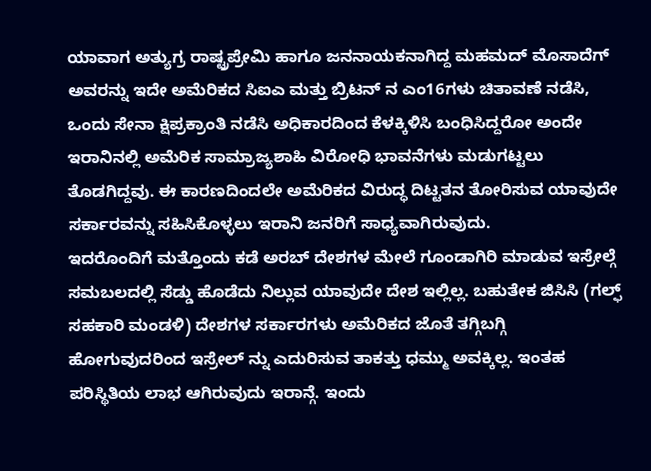ಯಾವಾಗ ಅತ್ಯುಗ್ರ ರಾಷ್ಟ್ರಪ್ರೇಮಿ ಹಾಗೂ ಜನನಾಯಕನಾಗಿದ್ದ ಮಹಮದ್ ಮೊಸಾದೆಗ್ ಅವರನ್ನು ಇದೇ ಅಮೆರಿಕದ ಸಿಐಎ ಮತ್ತು ಬ್ರಿಟನ್ ನ ಎಂ16ಗಳು ಚಿತಾವಣೆ ನಡೆಸಿ, ಒಂದು ಸೇನಾ ಕ್ಷಿಪ್ರಕ್ರಾಂತಿ ನಡೆಸಿ ಅಧಿಕಾರದಿಂದ ಕೆಳಕ್ಕಿಳಿಸಿ ಬಂಧಿಸಿದ್ದರೋ ಅಂದೇ ಇರಾನಿನಲ್ಲಿ ಅಮೆರಿಕ ಸಾಮ್ರಾಜ್ಯಶಾಹಿ ವಿರೋಧಿ ಭಾವನೆಗಳು ಮಡುಗಟ್ಟಲು ತೊಡಗಿದ್ದವು. ಈ ಕಾರಣದಿಂದಲೇ ಅಮೆರಿಕದ ವಿರುದ್ಧ ದಿಟ್ಟತನ ತೋರಿಸುವ ಯಾವುದೇ ಸರ್ಕಾರವನ್ನು ಸಹಿಸಿಕೊಳ್ಳಲು ಇರಾನಿ ಜನರಿಗೆ ಸಾಧ್ಯವಾಗಿರುವುದು.
ಇದರೊಂದಿಗೆ ಮತ್ತೊಂದು ಕಡೆ ಅರಬ್ ದೇಶಗಳ ಮೇಲೆ ಗೂಂಡಾಗಿರಿ ಮಾಡುವ ಇಸ್ರೇಲ್ಗೆ ಸಮಬಲದಲ್ಲಿ ಸೆಡ್ಡು ಹೊಡೆದು ನಿಲ್ಲುವ ಯಾವುದೇ ದೇಶ ಇಲ್ಲಿಲ್ಲ. ಬಹುತೇಕ ಜಿಸಿಸಿ (ಗಲ್ಫ್ ಸಹಕಾರಿ ಮಂಡಳಿ) ದೇಶಗಳ ಸರ್ಕಾರಗಳು ಅಮೆರಿಕದ ಜೊತೆ ತಗ್ಗಿಬಗ್ಗಿ ಹೋಗುವುದರಿಂದ ಇಸ್ರೇಲ್ ನ್ನು ಎದುರಿಸುವ ತಾಕತ್ತು ಧಮ್ಮು ಅವಕ್ಕಿಲ್ಲ. ಇಂತಹ ಪರಿಸ್ಥಿತಿಯ ಲಾಭ ಆಗಿರುವುದು ಇರಾನ್ಗೆ. ಇಂದು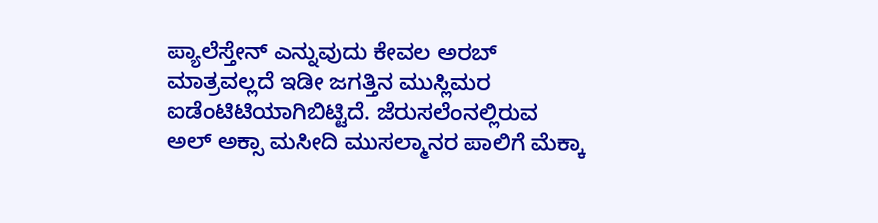ಪ್ಯಾಲೆಸ್ತೇನ್ ಎನ್ನುವುದು ಕೇವಲ ಅರಬ್ ಮಾತ್ರವಲ್ಲದೆ ಇಡೀ ಜಗತ್ತಿನ ಮುಸ್ಲಿಮರ ಐಡೆಂಟಿಟಿಯಾಗಿಬಿಟ್ಟಿದೆ. ಜೆರುಸಲೆಂನಲ್ಲಿರುವ ಅಲ್ ಅಕ್ಸಾ ಮಸೀದಿ ಮುಸಲ್ಮಾನರ ಪಾಲಿಗೆ ಮೆಕ್ಕಾ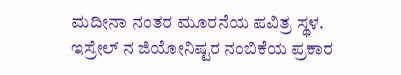ಮದೀನಾ ನಂತರ ಮೂರನೆಯ ಪವಿತ್ರ ಸ್ಥಳ. ಇಸ್ರೇಲ್ ನ ಜಿಯೋನಿಷ್ಟರ ನಂಬಿಕೆಯ ಪ್ರಕಾರ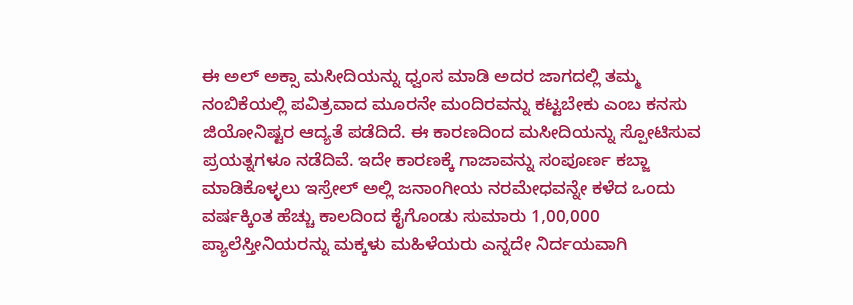ಈ ಅಲ್ ಅಕ್ಸಾ ಮಸೀದಿಯನ್ನು ಧ್ವಂಸ ಮಾಡಿ ಅದರ ಜಾಗದಲ್ಲಿ ತಮ್ಮ ನಂಬಿಕೆಯಲ್ಲಿ ಪವಿತ್ರವಾದ ಮೂರನೇ ಮಂದಿರವನ್ನು ಕಟ್ಟಬೇಕು ಎಂಬ ಕನಸು ಜಿಯೋನಿಷ್ಟರ ಆದ್ಯತೆ ಪಡೆದಿದೆ. ಈ ಕಾರಣದಿಂದ ಮಸೀದಿಯನ್ನು ಸ್ಪೋಟಿಸುವ ಪ್ರಯತ್ನಗಳೂ ನಡೆದಿವೆ. ಇದೇ ಕಾರಣಕ್ಕೆ ಗಾಜಾವನ್ನು ಸಂಪೂರ್ಣ ಕಬ್ಜಾ ಮಾಡಿಕೊಳ್ಳಲು ಇಸ್ರೇಲ್ ಅಲ್ಲಿ ಜನಾಂಗೀಯ ನರಮೇಧವನ್ನೇ ಕಳೆದ ಒಂದು ವರ್ಷಕ್ಕಿಂತ ಹೆಚ್ಚು ಕಾಲದಿಂದ ಕೈಗೊಂಡು ಸುಮಾರು 1,00,000 ಪ್ಯಾಲೆಸ್ತೀನಿಯರನ್ನು ಮಕ್ಕಳು ಮಹಿಳೆಯರು ಎನ್ನದೇ ನಿರ್ದಯವಾಗಿ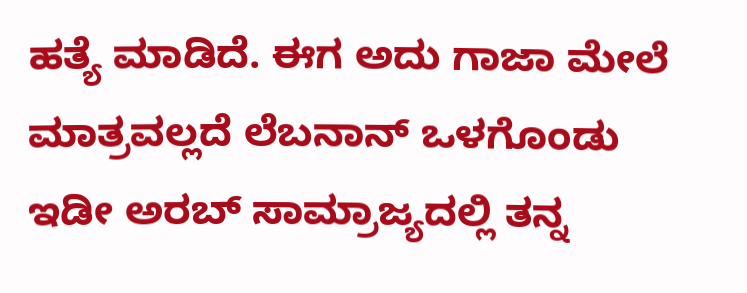ಹತ್ಯೆ ಮಾಡಿದೆ. ಈಗ ಅದು ಗಾಜಾ ಮೇಲೆ ಮಾತ್ರವಲ್ಲದೆ ಲೆಬನಾನ್ ಒಳಗೊಂಡು ಇಡೀ ಅರಬ್ ಸಾಮ್ರಾಜ್ಯದಲ್ಲಿ ತನ್ನ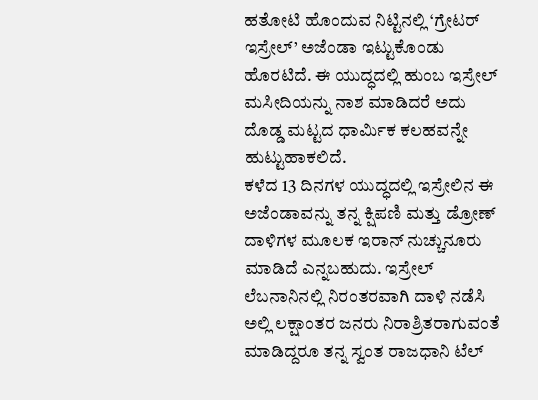ಹತೋಟಿ ಹೊಂದುವ ನಿಟ್ಟಿನಲ್ಲಿ ‘ಗ್ರೇಟರ್ ಇಸ್ರೇಲ್’ ಅಜೆಂಡಾ ಇಟ್ಟುಕೊಂಡು ಹೊರಟಿದೆ. ಈ ಯುದ್ಧದಲ್ಲಿ ಹುಂಬ ಇಸ್ರೇಲ್ ಮಸೀದಿಯನ್ನು ನಾಶ ಮಾಡಿದರೆ ಅದು ದೊಡ್ಡ ಮಟ್ಟದ ಧಾರ್ಮಿಕ ಕಲಹವನ್ನೇ ಹುಟ್ಟುಹಾಕಲಿದೆ.
ಕಳೆದ 13 ದಿನಗಳ ಯುದ್ಧದಲ್ಲಿ ಇಸ್ರೇಲಿನ ಈ ಅಜೆಂಡಾವನ್ನು ತನ್ನ ಕ್ಷಿಪಣಿ ಮತ್ತು ಡ್ರೋಣ್ ದಾಳಿಗಳ ಮೂಲಕ ಇರಾನ್ ನುಚ್ಚುನೂರು ಮಾಡಿದೆ ಎನ್ನಬಹುದು. ಇಸ್ರೇಲ್ ಲೆಬನಾನಿನಲ್ಲಿ ನಿರಂತರವಾಗಿ ದಾಳಿ ನಡೆಸಿ ಅಲ್ಲಿ ಲಕ್ಷಾಂತರ ಜನರು ನಿರಾಶ್ರಿತರಾಗುವಂತೆ ಮಾಡಿದ್ದರೂ ತನ್ನ ಸ್ವಂತ ರಾಜಧಾನಿ ಟೆಲ್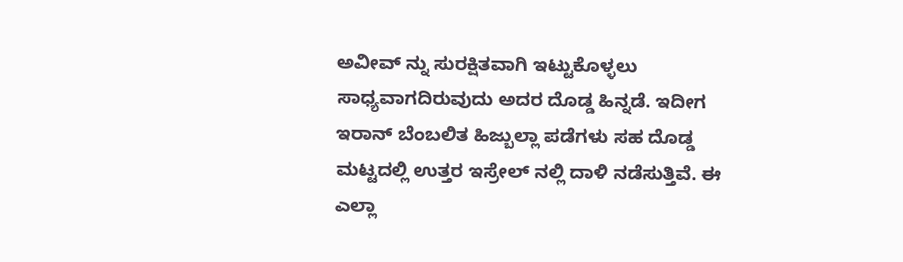ಅವೀವ್ ನ್ನು ಸುರಕ್ಷಿತವಾಗಿ ಇಟ್ಟುಕೊಳ್ಳಲು ಸಾಧ್ಯವಾಗದಿರುವುದು ಅದರ ದೊಡ್ಡ ಹಿನ್ನಡೆ. ಇದೀಗ ಇರಾನ್ ಬೆಂಬಲಿತ ಹಿಜ್ಬುಲ್ಲಾ ಪಡೆಗಳು ಸಹ ದೊಡ್ಡ ಮಟ್ಟದಲ್ಲಿ ಉತ್ತರ ಇಸ್ರೇಲ್ ನಲ್ಲಿ ದಾಳಿ ನಡೆಸುತ್ತಿವೆ. ಈ ಎಲ್ಲಾ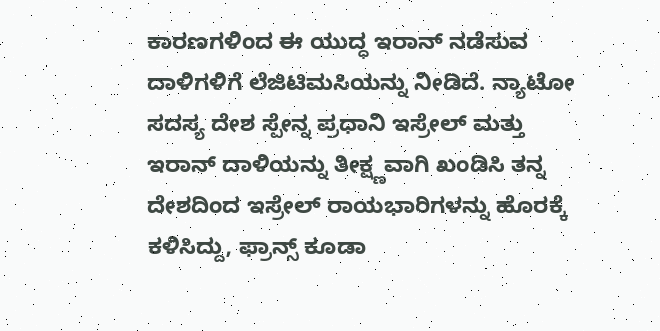ಕಾರಣಗಳಿಂದ ಈ ಯುದ್ಧ ಇರಾನ್ ನಡೆಸುವ ದಾಳಿಗಳಿಗೆ ಲೆಜಿಟಿಮಸಿಯನ್ನು ನೀಡಿದೆ. ನ್ಯಾಟೋ ಸದಸ್ಯ ದೇಶ ಸ್ಪೇನ್ನ ಪ್ರಧಾನಿ ಇಸ್ರೇಲ್ ಮತ್ತು ಇರಾನ್ ದಾಳಿಯನ್ನು ತೀಕ್ಷ್ಣವಾಗಿ ಖಂಡಿಸಿ ತನ್ನ ದೇಶದಿಂದ ಇಸ್ರೇಲ್ ರಾಯಭಾರಿಗಳನ್ನು ಹೊರಕ್ಕೆ ಕಳಿಸಿದ್ದು, ಫ್ರಾನ್ಸ್ ಕೂಡಾ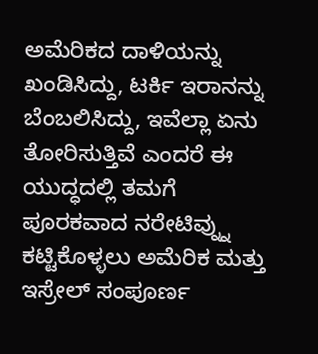ಅಮೆರಿಕದ ದಾಳಿಯನ್ನು ಖಂಡಿಸಿದ್ದು, ಟರ್ಕಿ ಇರಾನನ್ನು ಬೆಂಬಲಿಸಿದ್ದು, ಇವೆಲ್ಲಾ ಏನು ತೋರಿಸುತ್ತಿವೆ ಎಂದರೆ ಈ ಯುದ್ಧದಲ್ಲಿ ತಮಗೆ ಪೂರಕವಾದ ನರೇಟಿವ್ನ್ನು ಕಟ್ಟಿಕೊಳ್ಳಲು ಅಮೆರಿಕ ಮತ್ತು ಇಸ್ರೇಲ್ ಸಂಪೂರ್ಣ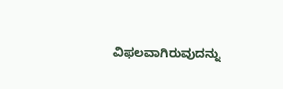ವಿಫಲವಾಗಿರುವುದನ್ನು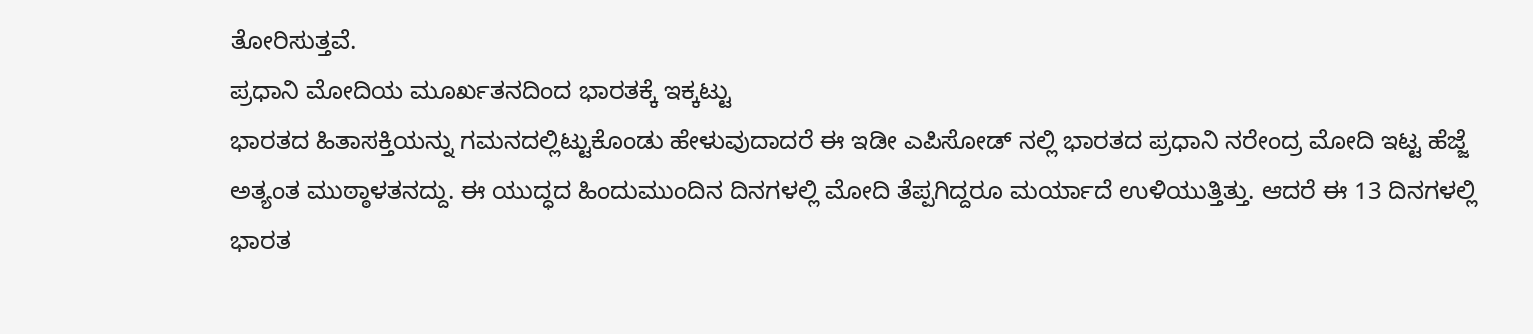ತೋರಿಸುತ್ತವೆ.
ಪ್ರಧಾನಿ ಮೋದಿಯ ಮೂರ್ಖತನದಿಂದ ಭಾರತಕ್ಕೆ ಇಕ್ಕಟ್ಟು
ಭಾರತದ ಹಿತಾಸಕ್ತಿಯನ್ನು ಗಮನದಲ್ಲಿಟ್ಟುಕೊಂಡು ಹೇಳುವುದಾದರೆ ಈ ಇಡೀ ಎಪಿಸೋಡ್ ನಲ್ಲಿ ಭಾರತದ ಪ್ರಧಾನಿ ನರೇಂದ್ರ ಮೋದಿ ಇಟ್ಟ ಹೆಜ್ಜೆ ಅತ್ಯಂತ ಮುಠ್ಠಾಳತನದ್ದು. ಈ ಯುದ್ಧದ ಹಿಂದುಮುಂದಿನ ದಿನಗಳಲ್ಲಿ ಮೋದಿ ತೆಪ್ಪಗಿದ್ದರೂ ಮರ್ಯಾದೆ ಉಳಿಯುತ್ತಿತ್ತು. ಆದರೆ ಈ 13 ದಿನಗಳಲ್ಲಿ ಭಾರತ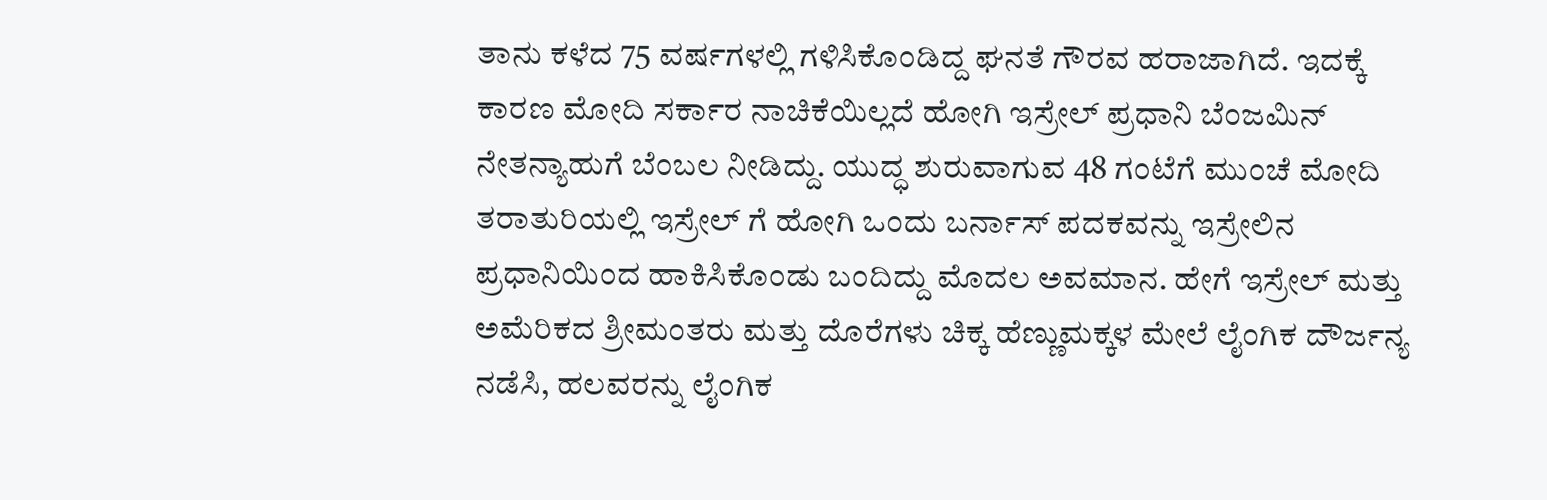ತಾನು ಕಳೆದ 75 ವರ್ಷಗಳಲ್ಲಿ ಗಳಿಸಿಕೊಂಡಿದ್ದ ಘನತೆ ಗೌರವ ಹರಾಜಾಗಿದೆ. ಇದಕ್ಕೆ ಕಾರಣ ಮೋದಿ ಸರ್ಕಾರ ನಾಚಿಕೆಯಿಲ್ಲದೆ ಹೋಗಿ ಇಸ್ರೇಲ್ ಪ್ರಧಾನಿ ಬೆಂಜಮಿನ್ ನೇತನ್ಯಾಹುಗೆ ಬೆಂಬಲ ನೀಡಿದ್ದು. ಯುದ್ಧ ಶುರುವಾಗುವ 48 ಗಂಟೆಗೆ ಮುಂಚೆ ಮೋದಿ ತರಾತುರಿಯಲ್ಲಿ ಇಸ್ರೇಲ್ ಗೆ ಹೋಗಿ ಒಂದು ಬರ್ನಾಸ್ ಪದಕವನ್ನು ಇಸ್ರೇಲಿನ ಪ್ರಧಾನಿಯಿಂದ ಹಾಕಿಸಿಕೊಂಡು ಬಂದಿದ್ದು ಮೊದಲ ಅವಮಾನ. ಹೇಗೆ ಇಸ್ರೇಲ್ ಮತ್ತು ಅಮೆರಿಕದ ಶ್ರೀಮಂತರು ಮತ್ತು ದೊರೆಗಳು ಚಿಕ್ಕ ಹೆಣ್ಣುಮಕ್ಕಳ ಮೇಲೆ ಲೈಂಗಿಕ ದೌರ್ಜನ್ಯ ನಡೆಸಿ, ಹಲವರನ್ನು ಲೈಂಗಿಕ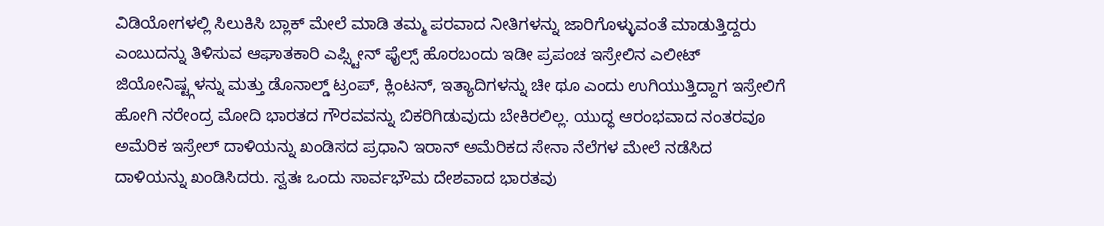ವಿಡಿಯೋಗಳಲ್ಲಿ ಸಿಲುಕಿಸಿ ಬ್ಲಾಕ್ ಮೇಲೆ ಮಾಡಿ ತಮ್ಮ ಪರವಾದ ನೀತಿಗಳನ್ನು ಜಾರಿಗೊಳ್ಳುವಂತೆ ಮಾಡುತ್ತಿದ್ದರು ಎಂಬುದನ್ನು ತಿಳಿಸುವ ಆಘಾತಕಾರಿ ಎಪ್ಸ್ಟೀನ್ ಫೈಲ್ಸ್ ಹೊರಬಂದು ಇಡೀ ಪ್ರಪಂಚ ಇಸ್ರೇಲಿನ ಎಲೀಟ್ ಜಿಯೋನಿಷ್ಟ್ಗಳನ್ನು ಮತ್ತು ಡೊನಾಲ್ಡ್ ಟ್ರಂಪ್, ಕ್ಲಿಂಟನ್, ಇತ್ಯಾದಿಗಳನ್ನು ಚೀ ಥೂ ಎಂದು ಉಗಿಯುತ್ತಿದ್ದಾಗ ಇಸ್ರೇಲಿಗೆ ಹೋಗಿ ನರೇಂದ್ರ ಮೋದಿ ಭಾರತದ ಗೌರವವನ್ನು ಬಿಕರಿಗಿಡುವುದು ಬೇಕಿರಲಿಲ್ಲ. ಯುದ್ಧ ಆರಂಭವಾದ ನಂತರವೂ ಅಮೆರಿಕ ಇಸ್ರೇಲ್ ದಾಳಿಯನ್ನು ಖಂಡಿಸದ ಪ್ರಧಾನಿ ಇರಾನ್ ಅಮೆರಿಕದ ಸೇನಾ ನೆಲೆಗಳ ಮೇಲೆ ನಡೆಸಿದ ದಾಳಿಯನ್ನು ಖಂಡಿಸಿದರು. ಸ್ವತಃ ಒಂದು ಸಾರ್ವಭೌಮ ದೇಶವಾದ ಭಾರತವು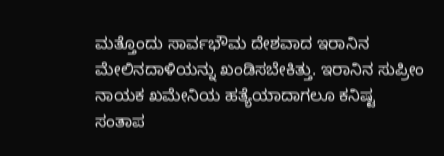ಮತ್ತೊಂದು ಸಾರ್ವಭೌಮ ದೇಶವಾದ ಇರಾನಿನ ಮೇಲಿನದಾಳಿಯನ್ನು ಖಂಡಿಸಬೇಕಿತ್ತು. ಇರಾನಿನ ಸುಪ್ರೀಂ ನಾಯಕ ಖಮೇನಿಯ ಹತ್ಯೆಯಾದಾಗಲೂ ಕನಿಷ್ಟ ಸಂತಾಪ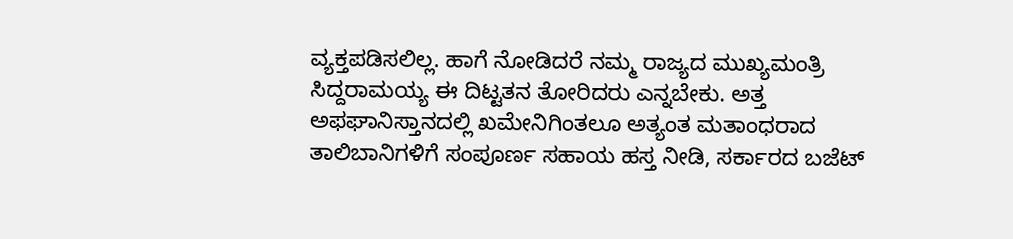ವ್ಯಕ್ತಪಡಿಸಲಿಲ್ಲ. ಹಾಗೆ ನೋಡಿದರೆ ನಮ್ಮ ರಾಜ್ಯದ ಮುಖ್ಯಮಂತ್ರಿ ಸಿದ್ದರಾಮಯ್ಯ ಈ ದಿಟ್ಟತನ ತೋರಿದರು ಎನ್ನಬೇಕು. ಅತ್ತ ಅಫಘಾನಿಸ್ತಾನದಲ್ಲಿ ಖಮೇನಿಗಿಂತಲೂ ಅತ್ಯಂತ ಮತಾಂಧರಾದ ತಾಲಿಬಾನಿಗಳಿಗೆ ಸಂಪೂರ್ಣ ಸಹಾಯ ಹಸ್ತ ನೀಡಿ, ಸರ್ಕಾರದ ಬಜೆಟ್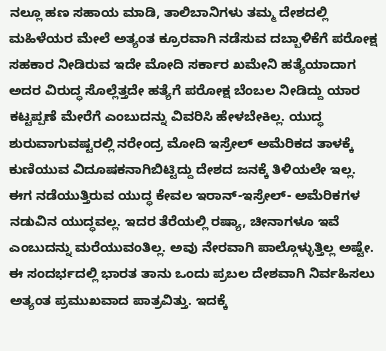ನಲ್ಲೂ ಹಣ ಸಹಾಯ ಮಾಡಿ, ತಾಲಿಬಾನಿಗಳು ತಮ್ಮ ದೇಶದಲ್ಲಿ ಮಹಿಳೆಯರ ಮೇಲೆ ಅತ್ಯಂತ ಕ್ರೂರವಾಗಿ ನಡೆಸುವ ದಬ್ಬಾಳಿಕೆಗೆ ಪರೋಕ್ಷ ಸಹಕಾರ ನೀಡಿರುವ ಇದೇ ಮೋದಿ ಸರ್ಕಾರ ಖಮೇನಿ ಹತ್ಯೆಯಾದಾಗ ಅದರ ವಿರುದ್ಧ ಸೊಲ್ಲೆತ್ತದೇ ಹತ್ಯೆಗೆ ಪರೋಕ್ಷ ಬೆಂಬಲ ನೀಡಿದ್ದು ಯಾರ ಕಟ್ಟಪ್ಪಣೆ ಮೇರೆಗೆ ಎಂಬುದನ್ನು ವಿವರಿಸಿ ಹೇಳಬೇಕಿಲ್ಲ. ಯುದ್ಧ ಶುರುವಾಗುವಷ್ಟರಲ್ಲಿ ನರೇಂದ್ರ ಮೋದಿ ಇಸ್ರೇಲ್ ಅಮೆರಿಕದ ತಾಳಕ್ಕೆ ಕುಣಿಯುವ ವಿದೂಷಕನಾಗಿಬಿಟ್ಟಿದ್ದು ದೇಶದ ಜನಕ್ಕೆ ತಿಳಿಯಲೇ ಇಲ್ಲ.
ಈಗ ನಡೆಯುತ್ತಿರುವ ಯುದ್ಧ ಕೇವಲ ಇರಾನ್-ಇಸ್ರೇಲ್- ಅಮೆರಿಕಗಳ ನಡುವಿನ ಯುದ್ಧವಲ್ಲ. ಇದರ ತೆರೆಯಲ್ಲಿ ರಷ್ಯಾ, ಚೀನಾಗಳೂ ಇವೆ ಎಂಬುದನ್ನು ಮರೆಯುವಂತಿಲ್ಲ. ಅವು ನೇರವಾಗಿ ಪಾಲ್ಗೊಳ್ಳುತ್ತಿಲ್ಲ ಅಷ್ಟೇ. ಈ ಸಂದರ್ಭದಲ್ಲಿ ಭಾರತ ತಾನು ಒಂದು ಪ್ರಬಲ ದೇಶವಾಗಿ ನಿರ್ವಹಿಸಲು ಅತ್ಯಂತ ಪ್ರಮುಖವಾದ ಪಾತ್ರವಿತ್ತು. ಇದಕ್ಕೆ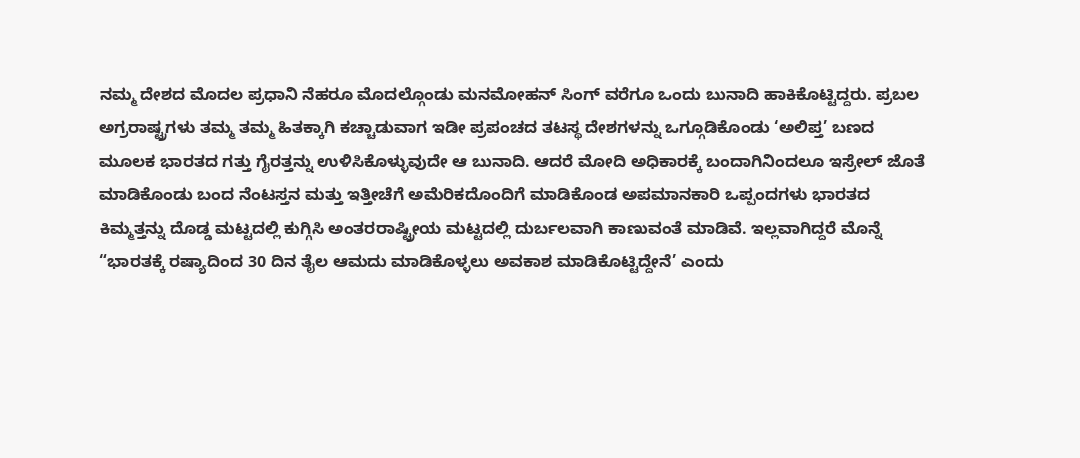ನಮ್ಮ ದೇಶದ ಮೊದಲ ಪ್ರಧಾನಿ ನೆಹರೂ ಮೊದಲ್ಗೊಂಡು ಮನಮೋಹನ್ ಸಿಂಗ್ ವರೆಗೂ ಒಂದು ಬುನಾದಿ ಹಾಕಿಕೊಟ್ಟಿದ್ದರು. ಪ್ರಬಲ ಅಗ್ರರಾಷ್ಟ್ರಗಳು ತಮ್ಮ ತಮ್ಮ ಹಿತಕ್ಕಾಗಿ ಕಚ್ಚಾಡುವಾಗ ಇಡೀ ಪ್ರಪಂಚದ ತಟಸ್ಥ ದೇಶಗಳನ್ನು ಒಗ್ಗೂಡಿಕೊಂಡು ‘ಅಲಿಪ್ತ’ ಬಣದ ಮೂಲಕ ಭಾರತದ ಗತ್ತು ಗೈರತ್ತನ್ನು ಉಳಿಸಿಕೊಳ್ಳುವುದೇ ಆ ಬುನಾದಿ. ಆದರೆ ಮೋದಿ ಅಧಿಕಾರಕ್ಕೆ ಬಂದಾಗಿನಿಂದಲೂ ಇಸ್ರೇಲ್ ಜೊತೆ ಮಾಡಿಕೊಂಡು ಬಂದ ನೆಂಟಸ್ತನ ಮತ್ತು ಇತ್ತೀಚೆಗೆ ಅಮೆರಿಕದೊಂದಿಗೆ ಮಾಡಿಕೊಂಡ ಅಪಮಾನಕಾರಿ ಒಪ್ಪಂದಗಳು ಭಾರತದ ಕಿಮ್ಮತ್ತನ್ನು ದೊಡ್ಡ ಮಟ್ಟದಲ್ಲಿ ಕುಗ್ಗಿಸಿ ಅಂತರರಾಷ್ಟ್ರೀಯ ಮಟ್ಟದಲ್ಲಿ ದುರ್ಬಲವಾಗಿ ಕಾಣುವಂತೆ ಮಾಡಿವೆ. ಇಲ್ಲವಾಗಿದ್ದರೆ ಮೊನ್ನೆ “ಭಾರತಕ್ಕೆ ರಷ್ಯಾದಿಂದ 30 ದಿನ ತೈಲ ಆಮದು ಮಾಡಿಕೊಳ್ಳಲು ಅವಕಾಶ ಮಾಡಿಕೊಟ್ಟಿದ್ದೇನೆ’ ಎಂದು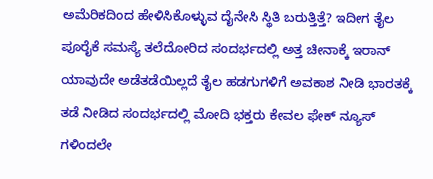ಅಮೆರಿಕದಿಂದ ಹೇಳಿಸಿಕೊಳ್ಳುವ ದೈನೇಸಿ ಸ್ಥಿತಿ ಬರುತ್ತಿತ್ತೆ? ಇದೀಗ ತೈಲ ಪೂರೈಕೆ ಸಮಸ್ಯೆ ತಲೆದೋರಿದ ಸಂದರ್ಭದಲ್ಲಿ ಅತ್ತ ಚೀನಾಕ್ಕೆ ಇರಾನ್ ಯಾವುದೇ ಅಡೆತಡೆಯಿಲ್ಲದೆ ತೈಲ ಹಡಗುಗಳಿಗೆ ಅವಕಾಶ ನೀಡಿ ಭಾರತಕ್ಕೆ ತಡೆ ನೀಡಿದ ಸಂದರ್ಭದಲ್ಲಿ ಮೋದಿ ಭಕ್ತರು ಕೇವಲ ಫೇಕ್ ನ್ಯೂಸ್ ಗಳಿಂದಲೇ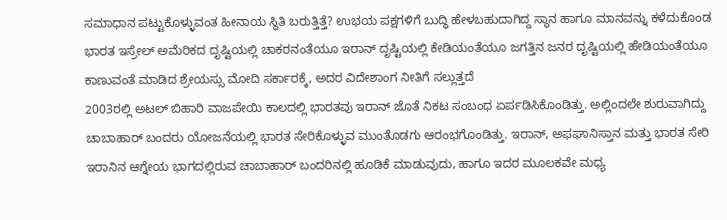ಸಮಾಧಾನ ಪಟ್ಟುಕೊಳ್ಳುವಂತ ಹೀನಾಯ ಸ್ಥಿತಿ ಬರುತ್ತಿತ್ತೆ? ಉಭಯ ಪಕ್ಷಗಳಿಗೆ ಬುದ್ಧಿ ಹೇಳಬಹುದಾಗಿದ್ದ ಸ್ಥಾನ ಹಾಗೂ ಮಾನವನ್ನು ಕಳೆದುಕೊಂಡ ಭಾರತ ಇಸ್ರೇಲ್ ಅಮೆರಿಕದ ದೃಷ್ಟಿಯಲ್ಲಿ ಚಾಕರನಂತೆಯೂ ಇರಾನ್ ದೃಷ್ಟಿಯಲ್ಲಿ ಕೇಡಿಯಂತೆಯೂ ಜಗತ್ತಿನ ಜನರ ದೃಷ್ಟಿಯಲ್ಲಿ ಹೇಡಿಯಂತೆಯೂ ಕಾಣುವಂತೆ ಮಾಡಿದ ಶ್ರೇಯಸ್ಸು ಮೋದಿ ಸರ್ಕಾರಕ್ಕೆ, ಅದರ ವಿದೇಶಾಂಗ ನೀತಿಗೆ ಸಲ್ಲುತ್ತದೆ
2003ರಲ್ಲಿ ಅಟಲ್ ಬಿಹಾರಿ ವಾಜಪೇಯಿ ಕಾಲದಲ್ಲಿ ಭಾರತವು ಇರಾನ್ ಜೊತೆ ನಿಕಟ ಸಂಬಂಧ ಏರ್ಪಡಿಸಿಕೊಂಡಿತ್ತು. ಅಲ್ಲಿಂದಲೇ ಶುರುವಾಗಿದ್ದು ಚಾಬಾಹಾರ್ ಬಂದರು ಯೋಜನೆಯಲ್ಲಿ ಭಾರತ ಸೇರಿಕೊಳ್ಳುವ ಮುಂತೊಡಗು ಆರಂಭಗೊಂಡಿತ್ತು. ಇರಾನ್, ಅಫಘಾನಿಸ್ತಾನ ಮತ್ತು ಭಾರತ ಸೇರಿ ಇರಾನಿನ ಆಗ್ನೇಯ ಭಾಗದಲ್ಲಿರುವ ಚಾಬಾಹಾರ್ ಬಂದರಿನಲ್ಲಿ ಹೂಡಿಕೆ ಮಾಡುವುದು, ಹಾಗೂ ಇದರ ಮೂಲಕವೇ ಮಧ್ಯ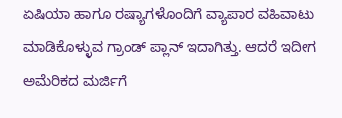ಏಷಿಯಾ ಹಾಗೂ ರಷ್ಯಾಗಳೊಂದಿಗೆ ವ್ಯಾಪಾರ ವಹಿವಾಟು ಮಾಡಿಕೊಳ್ಳುವ ಗ್ರಾಂಡ್ ಪ್ಲಾನ್ ಇದಾಗಿತ್ತು. ಆದರೆ ಇದೀಗ ಅಮೆರಿಕದ ಮರ್ಜಿಗೆ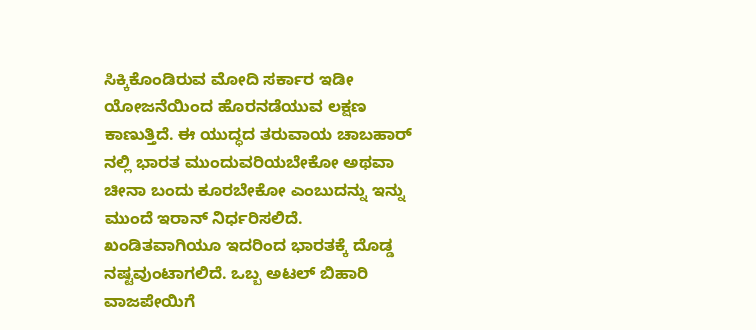ಸಿಕ್ಕಿಕೊಂಡಿರುವ ಮೋದಿ ಸರ್ಕಾರ ಇಡೀ ಯೋಜನೆಯಿಂದ ಹೊರನಡೆಯುವ ಲಕ್ಷಣ ಕಾಣುತ್ತಿದೆ. ಈ ಯುದ್ಧದ ತರುವಾಯ ಚಾಬಹಾರ್ ನಲ್ಲಿ ಭಾರತ ಮುಂದುವರಿಯಬೇಕೋ ಅಥವಾ ಚೀನಾ ಬಂದು ಕೂರಬೇಕೋ ಎಂಬುದನ್ನು ಇನ್ನು ಮುಂದೆ ಇರಾನ್ ನಿರ್ಧರಿಸಲಿದೆ. ಖಂಡಿತವಾಗಿಯೂ ಇದರಿಂದ ಭಾರತಕ್ಕೆ ದೊಡ್ಡ ನಷ್ಟವುಂಟಾಗಲಿದೆ. ಒಬ್ಬ ಅಟಲ್ ಬಿಹಾರಿ ವಾಜಪೇಯಿಗೆ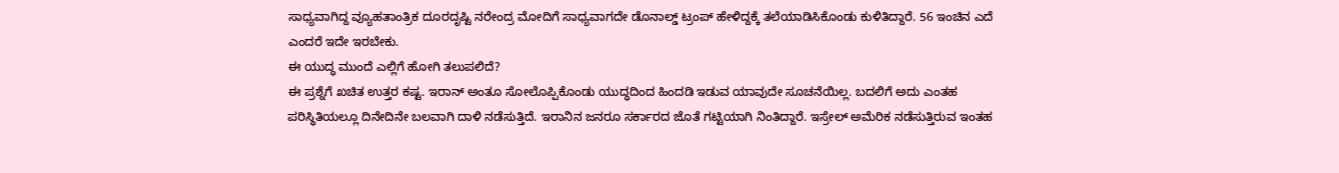ಸಾಧ್ಯವಾಗಿದ್ದ ವ್ಯೂಹತಾಂತ್ರಿಕ ದೂರದೃಷ್ಟಿ ನರೇಂದ್ರ ಮೋದಿಗೆ ಸಾಧ್ಯವಾಗದೇ ಡೊನಾಲ್ಡ್ ಟ್ರಂಪ್ ಹೇಳಿದ್ದಕ್ಕೆ ತಲೆಯಾಡಿಸಿಕೊಂಡು ಕುಳಿತಿದ್ದಾರೆ. 56 ಇಂಚಿನ ಎದೆ ಎಂದರೆ ಇದೇ ಇರಬೇಕು.
ಈ ಯುದ್ಧ ಮುಂದೆ ಎಲ್ಲಿಗೆ ಹೋಗಿ ತಲುಪಲಿದೆ?
ಈ ಪ್ರಶ್ನೆಗೆ ಖಚಿತ ಉತ್ತರ ಕಷ್ಟ. ಇರಾನ್ ಅಂತೂ ಸೋಲೊಪ್ಪಿಕೊಂಡು ಯುದ್ಧದಿಂದ ಹಿಂದಡಿ ಇಡುವ ಯಾವುದೇ ಸೂಚನೆಯಿಲ್ಲ. ಬದಲಿಗೆ ಅದು ಎಂತಹ ಪರಿಸ್ಥಿತಿಯಲ್ಲೂ ದಿನೇದಿನೇ ಬಲವಾಗಿ ದಾಳಿ ನಡೆಸುತ್ತಿದೆ. ಇರಾನಿನ ಜನರೂ ಸರ್ಕಾರದ ಜೊತೆ ಗಟ್ಟಿಯಾಗಿ ನಿಂತಿದ್ದಾರೆ. ಇಸ್ರೇಲ್ ಅಮೆರಿಕ ನಡೆಸುತ್ತಿರುವ ಇಂತಹ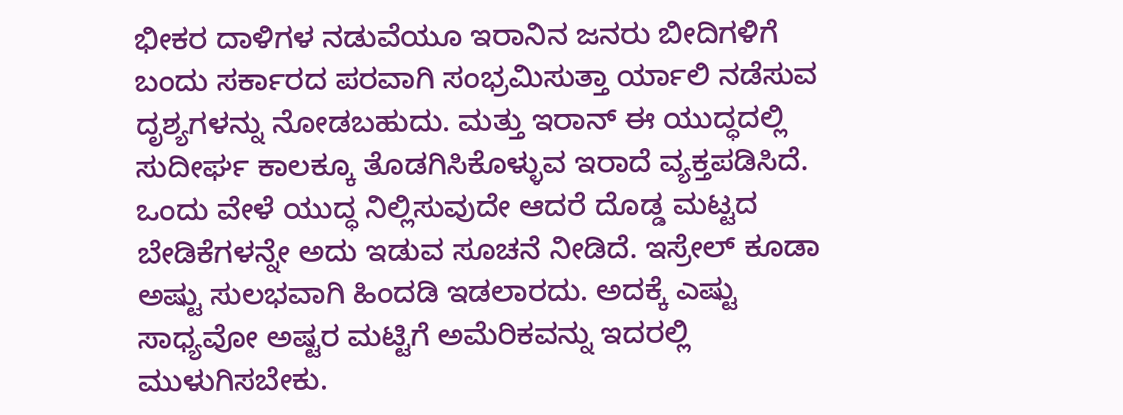ಭೀಕರ ದಾಳಿಗಳ ನಡುವೆಯೂ ಇರಾನಿನ ಜನರು ಬೀದಿಗಳಿಗೆ ಬಂದು ಸರ್ಕಾರದ ಪರವಾಗಿ ಸಂಭ್ರಮಿಸುತ್ತಾ ರ್ಯಾಲಿ ನಡೆಸುವ ದೃಶ್ಯಗಳನ್ನು ನೋಡಬಹುದು. ಮತ್ತು ಇರಾನ್ ಈ ಯುದ್ಧದಲ್ಲಿ ಸುದೀರ್ಘ ಕಾಲಕ್ಕೂ ತೊಡಗಿಸಿಕೊಳ್ಳುವ ಇರಾದೆ ವ್ಯಕ್ತಪಡಿಸಿದೆ. ಒಂದು ವೇಳೆ ಯುದ್ಧ ನಿಲ್ಲಿಸುವುದೇ ಆದರೆ ದೊಡ್ಡ ಮಟ್ಟದ ಬೇಡಿಕೆಗಳನ್ನೇ ಅದು ಇಡುವ ಸೂಚನೆ ನೀಡಿದೆ. ಇಸ್ರೇಲ್ ಕೂಡಾ ಅಷ್ಟು ಸುಲಭವಾಗಿ ಹಿಂದಡಿ ಇಡಲಾರದು. ಅದಕ್ಕೆ ಎಷ್ಟು ಸಾಧ್ಯವೋ ಅಷ್ಟರ ಮಟ್ಟಿಗೆ ಅಮೆರಿಕವನ್ನು ಇದರಲ್ಲಿ ಮುಳುಗಿಸಬೇಕು.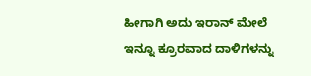ಹೀಗಾಗಿ ಅದು ಇರಾನ್ ಮೇಲೆ ಇನ್ನೂ ಕ್ರೂರವಾದ ದಾಳಿಗಳನ್ನು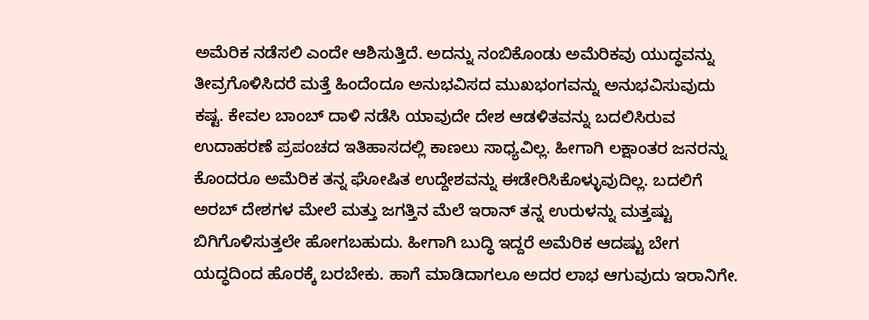ಅಮೆರಿಕ ನಡೆಸಲಿ ಎಂದೇ ಆಶಿಸುತ್ತಿದೆ. ಅದನ್ನು ನಂಬಿಕೊಂಡು ಅಮೆರಿಕವು ಯುದ್ಧವನ್ನು ತೀವ್ರಗೊಳಿಸಿದರೆ ಮತ್ತೆ ಹಿಂದೆಂದೂ ಅನುಭವಿಸದ ಮುಖಭಂಗವನ್ನು ಅನುಭವಿಸುವುದು ಕಷ್ಟ. ಕೇವಲ ಬಾಂಬ್ ದಾಳಿ ನಡೆಸಿ ಯಾವುದೇ ದೇಶ ಆಡಳಿತವನ್ನು ಬದಲಿಸಿರುವ ಉದಾಹರಣೆ ಪ್ರಪಂಚದ ಇತಿಹಾಸದಲ್ಲಿ ಕಾಣಲು ಸಾಧ್ಯವಿಲ್ಲ. ಹೀಗಾಗಿ ಲಕ್ಷಾಂತರ ಜನರನ್ನು ಕೊಂದರೂ ಅಮೆರಿಕ ತನ್ನ ಘೋಷಿತ ಉದ್ದೇಶವನ್ನು ಈಡೇರಿಸಿಕೊಳ್ಳುವುದಿಲ್ಲ. ಬದಲಿಗೆ ಅರಬ್ ದೇಶಗಳ ಮೇಲೆ ಮತ್ತು ಜಗತ್ತಿನ ಮೆಲೆ ಇರಾನ್ ತನ್ನ ಉರುಳನ್ನು ಮತ್ತಷ್ಟು ಬಿಗಿಗೊಳಿಸುತ್ತಲೇ ಹೋಗಬಹುದು. ಹೀಗಾಗಿ ಬುದ್ಧಿ ಇದ್ದರೆ ಅಮೆರಿಕ ಆದಷ್ಟು ಬೇಗ ಯದ್ಧದಿಂದ ಹೊರಕ್ಕೆ ಬರಬೇಕು. ಹಾಗೆ ಮಾಡಿದಾಗಲೂ ಅದರ ಲಾಭ ಆಗುವುದು ಇರಾನಿಗೇ.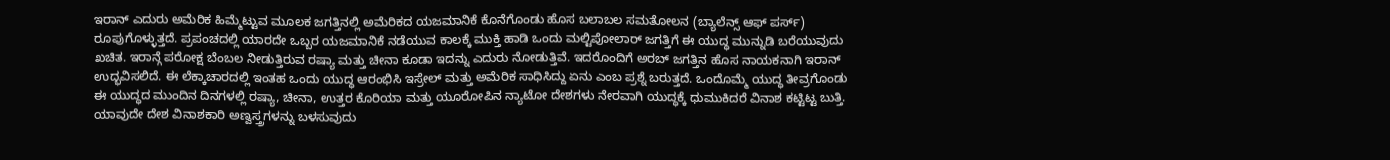ಇರಾನ್ ಎದುರು ಅಮೆರಿಕ ಹಿಮ್ಮೆಟ್ಟುವ ಮೂಲಕ ಜಗತ್ತಿನಲ್ಲಿ ಅಮೆರಿಕದ ಯಜಮಾನಿಕೆ ಕೊನೆಗೊಂಡು ಹೊಸ ಬಲಾಬಲ ಸಮತೋಲನ (ಬ್ಯಾಲೆನ್ಸ್ ಆಫ್ ಪರ್ಸ್) ರೂಪುಗೊಳ್ಳುತ್ತದೆ. ಪ್ರಪಂಚದಲ್ಲಿ ಯಾರದೇ ಒಬ್ಬರ ಯಜಮಾನಿಕೆ ನಡೆಯುವ ಕಾಲಕ್ಕೆ ಮುಕ್ತಿ ಹಾಡಿ ಒಂದು ಮಲ್ಟಿಪೋಲಾರ್ ಜಗತ್ತಿಗೆ ಈ ಯುದ್ಧ ಮುನ್ನುಡಿ ಬರೆಯುವುದು ಖಚಿತ. ಇರಾನ್ಗೆ ಪರೋಕ್ಷ ಬೆಂಬಲ ನೀಡುತ್ತಿರುವ ರಷ್ಯಾ ಮತ್ತು ಚೀನಾ ಕೂಡಾ ಇದನ್ನು ಎದುರು ನೋಡುತ್ತಿವೆ. ಇದರೊಂದಿಗೆ ಅರಬ್ ಜಗತ್ತಿನ ಹೊಸ ನಾಯಕನಾಗಿ ಇರಾನ್ ಉದ್ಭವಿಸಲಿದೆ. ಈ ಲೆಕ್ಕಾಚಾರದಲ್ಲಿ ಇಂತಹ ಒಂದು ಯುದ್ಧ ಆರಂಭಿಸಿ ಇಸ್ರೇಲ್ ಮತ್ತು ಅಮೆರಿಕ ಸಾಧಿಸಿದ್ದು ಏನು ಎಂಬ ಪ್ರಶ್ನೆ ಬರುತ್ತದೆ. ಒಂದೊಮ್ಮೆ ಯುದ್ಧ ತೀವ್ರಗೊಂಡು ಈ ಯುದ್ಧದ ಮುಂದಿನ ದಿನಗಳಲ್ಲಿ ರಷ್ಯಾ, ಚೀನಾ, ಉತ್ತರ ಕೊರಿಯಾ ಮತ್ತು ಯೂರೋಪಿನ ನ್ಯಾಟೋ ದೇಶಗಳು ನೇರವಾಗಿ ಯುದ್ಧಕ್ಕೆ ಧುಮುಕಿದರೆ ವಿನಾಶ ಕಟ್ಟಿಟ್ಟ ಬುತ್ತಿ. ಯಾವುದೇ ದೇಶ ವಿನಾಶಕಾರಿ ಅಣ್ವಸ್ತ್ರಗಳನ್ನು ಬಳಸುವುದು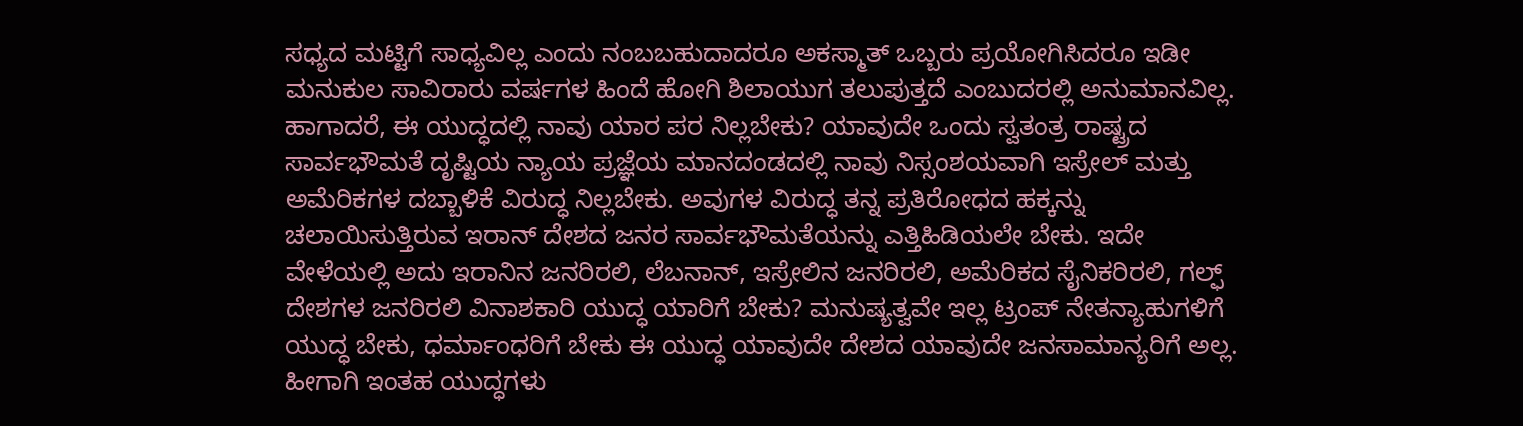ಸಧ್ಯದ ಮಟ್ಟಿಗೆ ಸಾಧ್ಯವಿಲ್ಲ ಎಂದು ನಂಬಬಹುದಾದರೂ ಅಕಸ್ಮಾತ್ ಒಬ್ಬರು ಪ್ರಯೋಗಿಸಿದರೂ ಇಡೀ ಮನುಕುಲ ಸಾವಿರಾರು ವರ್ಷಗಳ ಹಿಂದೆ ಹೋಗಿ ಶಿಲಾಯುಗ ತಲುಪುತ್ತದೆ ಎಂಬುದರಲ್ಲಿ ಅನುಮಾನವಿಲ್ಲ.
ಹಾಗಾದರೆ, ಈ ಯುದ್ಧದಲ್ಲಿ ನಾವು ಯಾರ ಪರ ನಿಲ್ಲಬೇಕು? ಯಾವುದೇ ಒಂದು ಸ್ವತಂತ್ರ ರಾಷ್ಟ್ರದ ಸಾರ್ವಭೌಮತೆ ದೃಷ್ಟಿಯ ನ್ಯಾಯ ಪ್ರಜ್ಞೆಯ ಮಾನದಂಡದಲ್ಲಿ ನಾವು ನಿಸ್ಸಂಶಯವಾಗಿ ಇಸ್ರೇಲ್ ಮತ್ತು ಅಮೆರಿಕಗಳ ದಬ್ಬಾಳಿಕೆ ವಿರುದ್ಧ ನಿಲ್ಲಬೇಕು. ಅವುಗಳ ವಿರುದ್ಧ ತನ್ನ ಪ್ರತಿರೋಧದ ಹಕ್ಕನ್ನು ಚಲಾಯಿಸುತ್ತಿರುವ ಇರಾನ್ ದೇಶದ ಜನರ ಸಾರ್ವಭೌಮತೆಯನ್ನು ಎತ್ತಿಹಿಡಿಯಲೇ ಬೇಕು. ಇದೇ ವೇಳೆಯಲ್ಲಿ ಅದು ಇರಾನಿನ ಜನರಿರಲಿ, ಲೆಬನಾನ್, ಇಸ್ರೇಲಿನ ಜನರಿರಲಿ, ಅಮೆರಿಕದ ಸೈನಿಕರಿರಲಿ, ಗಲ್ಫ್ ದೇಶಗಳ ಜನರಿರಲಿ ವಿನಾಶಕಾರಿ ಯುದ್ಧ ಯಾರಿಗೆ ಬೇಕು? ಮನುಷ್ಯತ್ವವೇ ಇಲ್ಲ ಟ್ರಂಪ್ ನೇತನ್ಯಾಹುಗಳಿಗೆ ಯುದ್ಧ ಬೇಕು, ಧರ್ಮಾಂಧರಿಗೆ ಬೇಕು ಈ ಯುದ್ಧ ಯಾವುದೇ ದೇಶದ ಯಾವುದೇ ಜನಸಾಮಾನ್ಯರಿಗೆ ಅಲ್ಲ. ಹೀಗಾಗಿ ಇಂತಹ ಯುದ್ಧಗಳು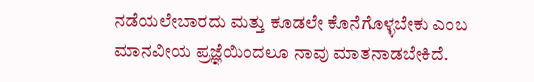ನಡೆಯಲೇಬಾರದು ಮತ್ತು ಕೂಡಲೇ ಕೊನೆಗೊಳ್ಳಬೇಕು ಎಂಬ ಮಾನವೀಯ ಪ್ರಜ್ಞೆಯಿಂದಲೂ ನಾವು ಮಾತನಾಡಬೇಕಿದೆ.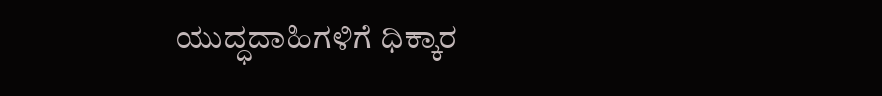ಯುದ್ಧದಾಹಿಗಳಿಗೆ ಧಿಕ್ಕಾರ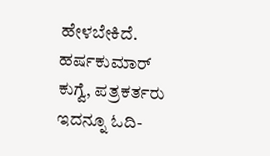ಹೇಳಬೇಕಿದೆ.
ಹರ್ಷಕುಮಾರ್ ಕುಗ್ವೆ, ಪತ್ರಕರ್ತರು
ಇದನ್ನೂ ಓದಿ-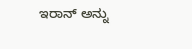ಇರಾನ್ ಅನ್ನು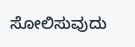ಸೋಲಿಸುವುದು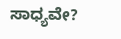ಸಾಧ್ಯವೇ?